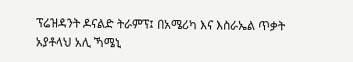ፕሬዝዳንት ዶናልድ ትራምፕ፤ በአሜሪካ እና እስራኤል ጥቃት አያቶላህ አሊ ኻሜኒ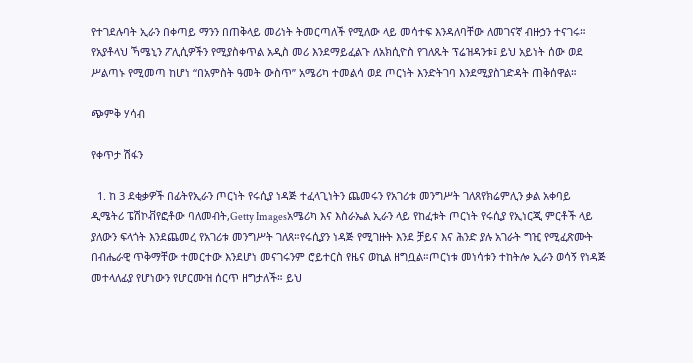የተገደሉባት ኢራን በቀጣይ ማንን በጠቅላይ መሪነት ትመርጣለች የሚለው ላይ መሳተፍ እንዳለባቸው ለመገናኛ ብዙኃን ተናገሩ። የአያቶላህ ኻሜኒን ፖሊሲዎችን የሚያስቀጥል አዲስ መሪ እንደማይፈልጉ ለአክሲዮስ የገለጹት ፕሬዝዳንቱ፤ ይህ አይነት ሰው ወደ ሥልጣኑ የሚመጣ ከሆነ “በአምስት ዓመት ውስጥ” አሜሪካ ተመልሳ ወደ ጦርነት እንድትገባ እንደሚያስገድዳት ጠቅሰዋል።

ጭምቅ ሃሳብ

የቀጥታ ሽፋን

  1. ከ 3 ደቂቃዎች በፊትየኢራን ጦርነት የሩሲያ ነዳጅ ተፈላጊነትን ጨመሩን የአገሪቱ መንግሥት ገለጸየክሬምሊን ቃል አቀባይ ዲሜትሪ ፔሽኮቭየፎቶው ባለመብት,Getty Imagesአሜሪካ እና እስራኤል ኢራን ላይ የከፈቱት ጦርነት የሩሲያ የኢነርጂ ምርቶች ላይ ያለውን ፍላጎት እንደጨመረ የአገሪቱ መንግሥት ገለጸ።የሩሲያን ነዳጅ የሚገዙት እንደ ቻይና እና ሕንድ ያሉ አገራት ግዢ የሚፈጽሙት በብሔራዊ ጥቅማቸው ተመርተው እንደሆነ መናገሩንም ሮይተርስ የዜና ወኪል ዘግቧል።ጦርነቱ መነሳቱን ተከትሎ ኢራን ወሳኝ የነዳጅ መተላለፊያ የሆነውን የሆርሙዝ ሰርጥ ዘግታለች። ይህ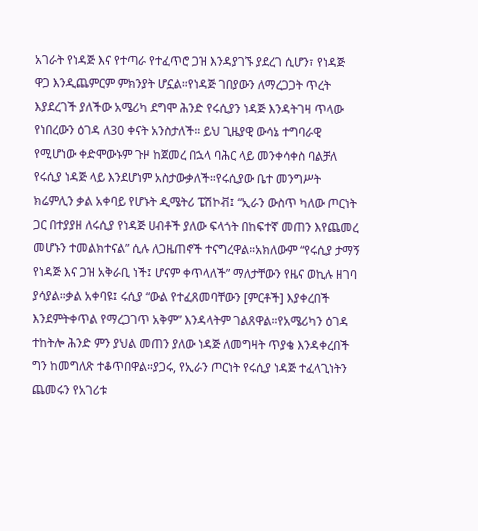አገራት የነዳጅ እና የተጣራ የተፈጥሮ ጋዝ እንዳያገኙ ያደረገ ሲሆን፣ የነዳጅ ዋጋ እንዲጨምርም ምክንያት ሆኗል።የነዳጅ ገበያውን ለማረጋጋት ጥረት እያደረገች ያለችው አሜሪካ ደግሞ ሕንድ የሩሲያን ነዳጅ እንዳትገዛ ጥላው የነበረውን ዕገዳ ለ30 ቀናት አንስታለች። ይህ ጊዜያዊ ውሳኔ ተግባራዊ የሚሆነው ቀድሞውኑም ጉዞ ከጀመረ በኋላ ባሕር ላይ መንቀሳቀስ ባልቻለ የሩሲያ ነዳጅ ላይ እንደሆነም አስታውቃለች።የሩሲያው ቤተ መንግሥት ክሬምሊን ቃል አቀባይ የሆኑት ዲሜትሪ ፔሽኮቭ፤ “ኢራን ውስጥ ካለው ጦርነት ጋር በተያያዘ ለሩሲያ የነዳጅ ሀብቶች ያለው ፍላጎት በከፍተኛ መጠን እየጨመረ መሆኑን ተመልክተናል” ሲሉ ለጋዜጠኖች ተናግረዋል።አክለውም “የሩሲያ ታማኝ የነዳጅ እና ጋዝ አቅራቢ ነች፤ ሆናም ቀጥላለች” ማለታቸውን የዜና ወኪሉ ዘገባ ያሳያል።ቃል አቀባዩ፤ ሩሲያ “ውል የተፈጸመባቸውን [ምርቶች] እያቀረበች እንደምትቀጥል የማረጋገጥ አቅም” እንዳላትም ገልጸዋል።የአሜሪካን ዕገዳ ተከትሎ ሕንድ ምን ያህል መጠን ያለው ነዳጅ ለመግዛት ጥያቄ እንዳቀረበች ግን ከመግለጽ ተቆጥበዋል።ያጋሩ, የኢራን ጦርነት የሩሲያ ነዳጅ ተፈላጊነትን ጨመሩን የአገሪቱ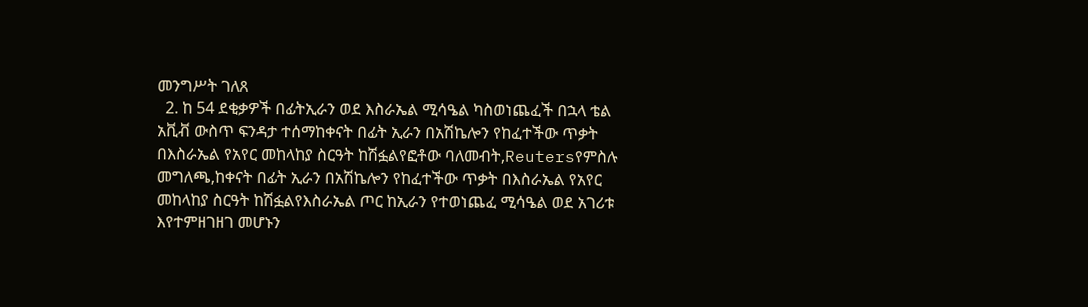መንግሥት ገለጸ
  2. ከ 54 ደቂቃዎች በፊትኢራን ወደ እስራኤል ሚሳዔል ካስወነጨፈች በኋላ ቴል አቪቭ ውስጥ ፍንዳታ ተሰማከቀናት በፊት ኢራን በአሽኬሎን የከፈተችው ጥቃት በእስራኤል የአየር መከላከያ ስርዓት ከሽፏልየፎቶው ባለመብት,Reutersየምስሉ መግለጫ,ከቀናት በፊት ኢራን በአሽኬሎን የከፈተችው ጥቃት በእስራኤል የአየር መከላከያ ስርዓት ከሽፏልየእስራኤል ጦር ከኢራን የተወነጨፈ ሚሳዔል ወደ አገሪቱ እየተምዘገዘገ መሆኑን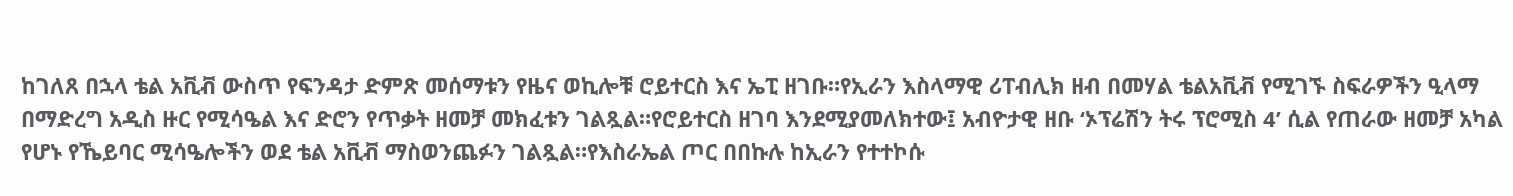ከገለጸ በኋላ ቴል አቪቭ ውስጥ የፍንዳታ ድምጽ መሰማቱን የዜና ወኪሎቹ ሮይተርስ እና ኤፒ ዘገቡ።የኢራን እስላማዊ ሪፐብሊክ ዘብ በመሃል ቴልአቪቭ የሚገኙ ስፍራዎችን ዒላማ በማድረግ አዲስ ዙር የሚሳዔል እና ድሮን የጥቃት ዘመቻ መክፈቱን ገልጿል።የሮይተርስ ዘገባ እንደሚያመለክተው፤ አብዮታዊ ዘቡ ‘ኦፕሬሽን ትሩ ፕሮሚስ 4’ ሲል የጠራው ዘመቻ አካል የሆኑ የኼይባር ሚሳዔሎችን ወደ ቴል አቪቭ ማስወንጨፉን ገልጿል።የእስራኤል ጦር በበኩሉ ከኢራን የተተኮሱ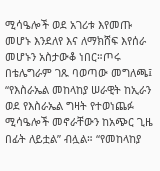ሚሳዔሎች ወደ አገሪቱ እየመጡ መሆኑ እንደለየ እና ለማክሸፍ እየሰራ መሆኑን አስታውቆ ነበር።ጦሩ በቴሌግራም ገጹ ባወጣው መግለጫ፤ “የእስራኤል መከላከያ ሠራዊት ከኢራን ወደ የእስራኤል ግዛት የተወነጨፉ ሚሳዔሎች መኖራቸውን ከአጭር ጊዜ በፊት ለይቷል” ብሏል። “የመከላከያ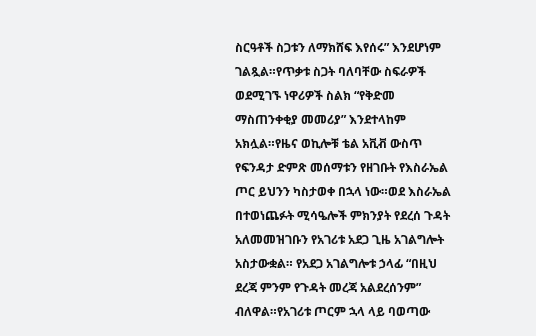ስርዓቶች ስጋቱን ለማክሸፍ እየሰሩ” እንደሆነም ገልጿል።የጥቃቱ ስጋት ባለባቸው ስፍራዎች ወደሚገኙ ነዋሪዎች ስልክ “የቅድመ ማስጠንቀቂያ መመሪያ” እንደተላከም አክሏል።የዜና ወኪሎቹ ቴል አቪቭ ውስጥ የፍንዳታ ድምጽ መሰማቱን የዘገቡት የእስራኤል ጦር ይህንን ካስታወቀ በኋላ ነው።ወደ እስራኤል በተወነጨፉት ሚሳዔሎች ምክንያት የደረሰ ጉዳት አለመመዝገቡን የአገሪቱ አደጋ ጊዜ አገልግሎት አስታውቋል። የአደጋ አገልግሎቱ ኃላፊ “በዚህ ደረጃ ምንም የጉዳት መረጃ አልደረሰንም” ብለዋል።የአገሪቱ ጦርም ኋላ ላይ ባወጣው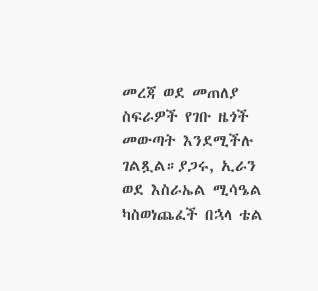መረጃ ወደ መጠለያ ስፍራዎች የገቡ ዜጎች መውጣት እንደሚችሉ ገልጿል።ያጋሩ, ኢራን ወደ እስራኤል ሚሳዔል ካስወነጨፈች በኋላ ቴል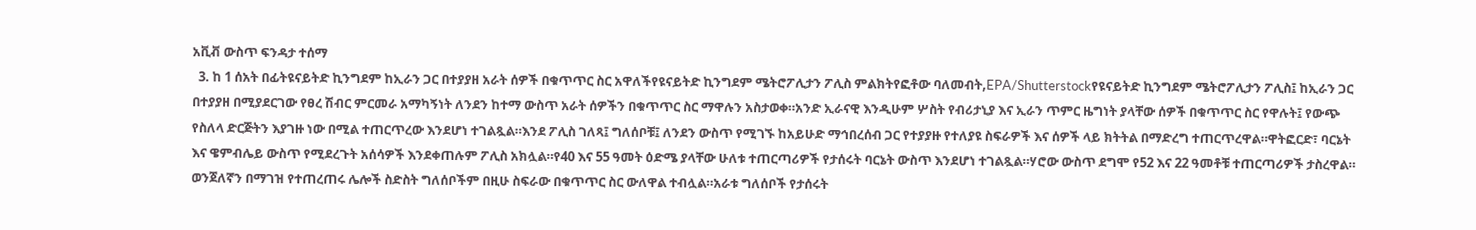አቪቭ ውስጥ ፍንዳታ ተሰማ
  3. ከ 1 ሰአት በፊትዩናይትድ ኪንግደም ከኢራን ጋር በተያያዘ አራት ሰዎች በቁጥጥር ስር አዋለችየዩናይትድ ኪንግደም ሜትሮፖሊታን ፖሊስ ምልክትየፎቶው ባለመብት,EPA/Shutterstockየዩናይትድ ኪንግደም ሜትሮፖሊታን ፖሊስ፤ ከኢራን ጋር በተያያዘ በሚያደርገው የፀረ ሽብር ምርመራ አማካኝነት ለንደን ከተማ ውስጥ አራት ሰዎችን በቁጥጥር ስር ማዋሉን አስታወቀ።አንድ ኢራናዊ እንዲሁም ሦስት የብሪታኒያ እና ኢራን ጥምር ዜግነት ያላቸው ሰዎች በቁጥጥር ስር የዋሉት፤ የውጭ የስለላ ድርጅትን እያገዙ ነው በሚል ተጠርጥረው እንደሆነ ተገልጿል።እንደ ፖሊስ ገለጻ፤ ግለሰቦቹ፤ ለንደን ውስጥ የሚገኙ ከአይሁድ ማኅበረሰብ ጋር የተያያዙ የተለያዩ ስፍራዎች እና ሰዎች ላይ ክትትል በማድረግ ተጠርጥረዋል።ዋትፎርድ፣ ባርኔት እና ዌምብሌይ ውስጥ የሚደረጉት አሰሳዎች እንደቀጠሉም ፖሊስ አክሏል።የ40 እና 55 ዓመት ዕድሜ ያላቸው ሁለቱ ተጠርጣሪዎች የታሰሩት ባርኔት ውስጥ እንደሆነ ተገልጿል።ሃሮው ውስጥ ደግሞ የ52 እና 22 ዓመቶቹ ተጠርጣሪዎች ታስረዋል። ወንጀለኛን በማገዝ የተጠረጠሩ ሌሎች ስድስት ግለሰቦችም በዚሁ ስፍራው በቁጥጥር ስር ውለዋል ተብሏል።አራቱ ግለሰቦች የታሰሩት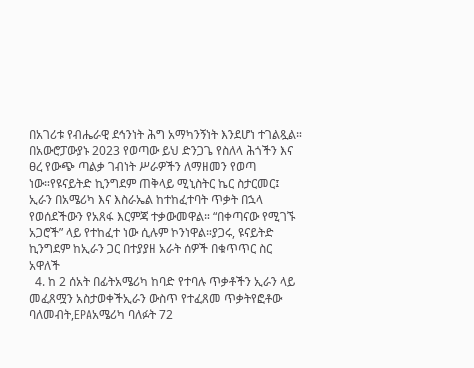በአገሪቱ የብሔራዊ ደኅንነት ሕግ አማካንኝነት እንደሆነ ተገልጿል። በአውሮፓውያኑ 2023 የወጣው ይህ ድንጋጌ የስለላ ሕጎችን እና ፀረ የውጭ ጣልቃ ገብነት ሥራዎችን ለማዘመን የወጣ ነው።የዩናይትድ ኪንግደም ጠቅላይ ሚኒስትር ኬር ስታርመር፤ ኢራን በአሜሪካ እና እስራኤል ከተከፈተባት ጥቃት በኋላ የወሰደችውን የአጸፋ እርምጃ ተቃውመዋል። “በቀጣናው የሚገኙ አጋሮች” ላይ የተከፈተ ነው ሲሉም ኮንነዋል።ያጋሩ, ዩናይትድ ኪንግደም ከኢራን ጋር በተያያዘ አራት ሰዎች በቁጥጥር ስር አዋለች
  4. ከ 2 ሰአት በፊትአሜሪካ ከባድ የተባሉ ጥቃቶችን ኢራን ላይ መፈጸሟን አስታወቀችኢራን ውስጥ የተፈጸመ ጥቃትየፎቶው ባለመብት,EPAአሜሪካ ባለፉት 72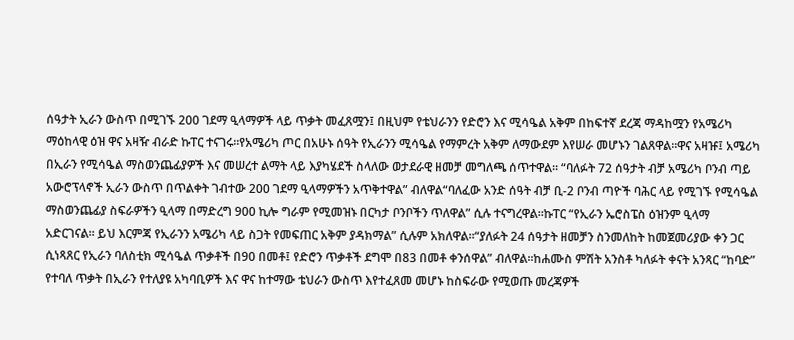ሰዓታት ኢራን ውስጥ በሚገኙ 200 ገደማ ዒላማዎች ላይ ጥቃት መፈጸሟን፤ በዚህም የቴህራንን የድሮን እና ሚሳዔል አቅም በከፍተኛ ደረጃ ማዳከሟን የአሜሪካ ማዕከላዊ ዕዝ ዋና አዛዥ ብራድ ኩፐር ተናገሩ።የአሜሪካ ጦር በአሁኑ ሰዓት የኢራንን ሚሳዔል የማምረት አቅም ለማውደም እየሠራ መሆኑን ገልጸዋል።ዋና አዛዡ፤ አሜሪካ በኢራን የሚሳዔል ማስወንጨፊያዎች እና መሠረተ ልማት ላይ እያካሄደች ስላለው ወታደራዊ ዘመቻ መግለጫ ሰጥተዋል። “ባለፉት 72 ሰዓታት ብቻ አሜሪካ ቦንብ ጣይ አውሮፕላኖች ኢራን ውስጥ በጥልቀት ገብተው 200 ገደማ ዒላማዎችን አጥቅተዋል” ብለዋል“ባለፈው አንድ ሰዓት ብቻ ቢ-2 ቦንብ ጣዮች ባሕር ላይ የሚገኙ የሚሳዔል ማስወንጨፊያ ስፍራዎችን ዒላማ በማድረግ 900 ኪሎ ግራም የሚመዝኑ በርካታ ቦንቦችን ጥለዋል” ሲሉ ተናግረዋል።ኩፐር “የኢራን ኤሮስፔስ ዕዝንም ዒላማ አድርገናል። ይህ እርምጃ የኢራንን አሜሪካ ላይ ስጋት የመፍጠር አቅም ያዳክማል” ሲሉም አክለዋል።“ያለፉት 24 ሰዓታት ዘመቻን ስንመለከት ከመጀመሪያው ቀን ጋር ሲነጻጸር የኢራን ባለስቲክ ሚሳዔል ጥቃቶች በ90 በመቶ፤ የድሮን ጥቃቶች ደግሞ በ83 በመቶ ቀንሰዋል” ብለዋል።ከሐሙስ ምሽት አንስቶ ካለፉት ቀናት አንጻር “ከባድ” የተባለ ጥቃት በኢራን የተለያዩ አካባቢዎች እና ዋና ከተማው ቴህራን ውስጥ እየተፈጸመ መሆኑ ከስፍራው የሚወጡ መረጃዎች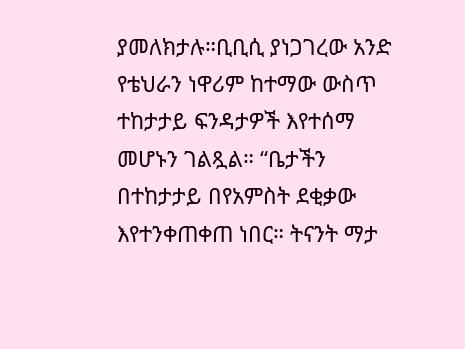ያመለክታሉ።ቢቢሲ ያነጋገረው አንድ የቴህራን ነዋሪም ከተማው ውስጥ ተከታታይ ፍንዳታዎች እየተሰማ መሆኑን ገልጿል። “ቤታችን በተከታታይ በየአምስት ደቂቃው እየተንቀጠቀጠ ነበር። ትናንት ማታ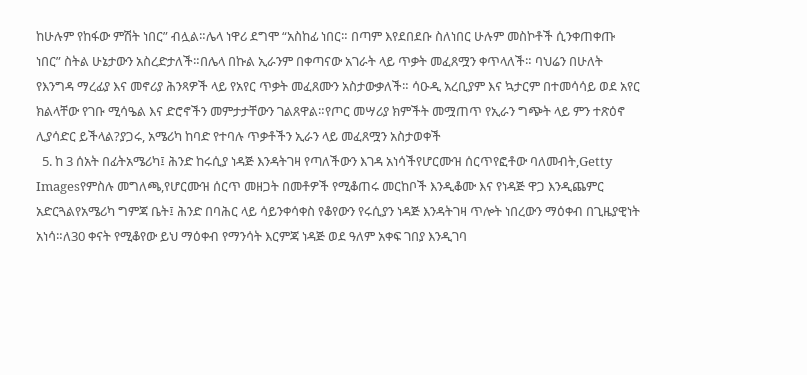ከሁሉም የከፋው ምሽት ነበር” ብሏል።ሌላ ነዋሪ ደግሞ “አስከፊ ነበር። በጣም እየደበደቡ ስለነበር ሁሉም መስኮቶች ሲንቀጠቀጡ ነበር” ስትል ሁኔታውን አስረድታለች።በሌላ በኩል ኢራንም በቀጣናው አገራት ላይ ጥቃት መፈጸሟን ቀጥላለች። ባህሬን በሁለት የእንግዳ ማረፊያ እና መኖሪያ ሕንጻዎች ላይ የአየር ጥቃት መፈጸሙን አስታውቃለች። ሳዑዲ አረቢያም እና ኳታርም በተመሳሳይ ወደ አየር ክልላቸው የገቡ ሚሳዔል እና ድሮኖችን መምታታቸውን ገልጸዋል።የጦር መሣሪያ ክምችት መሟጠጥ የኢራን ግጭት ላይ ምን ተጽዕኖ ሊያሳድር ይችላል?ያጋሩ, አሜሪካ ከባድ የተባሉ ጥቃቶችን ኢራን ላይ መፈጸሟን አስታወቀች
  5. ከ 3 ሰአት በፊትአሜሪካ፤ ሕንድ ከሩሲያ ነዳጅ እንዳትገዛ የጣለችውን እገዳ አነሳችየሆርሙዝ ሰርጥየፎቶው ባለመብት,Getty Imagesየምስሉ መግለጫ,የሆርሙዝ ሰርጥ መዘጋት በመቶዎች የሚቆጠሩ መርከቦች እንዲቆሙ እና የነዳጅ ዋጋ እንዲጨምር አድርጓልየአሜሪካ ግምጃ ቤት፤ ሕንድ በባሕር ላይ ሳይንቀሳቀስ የቆየውን የሩሲያን ነዳጅ እንዳትገዛ ጥሎት ነበረውን ማዕቀብ በጊዜያዊነት አነሳ።ለ30 ቀናት የሚቆየው ይህ ማዕቀብ የማንሳት እርምጃ ነዳጅ ወደ ዓለም አቀፍ ገበያ እንዲገባ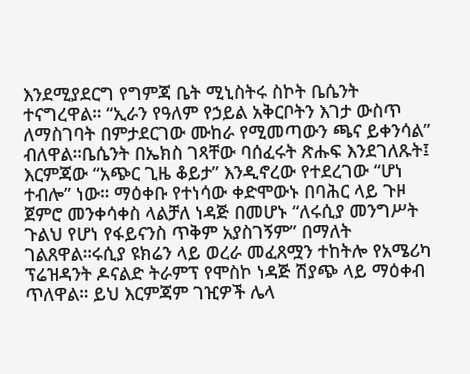እንደሚያደርግ የግምጃ ቤት ሚኒስትሩ ስኮት ቤሴንት ተናግረዋል። “ኢራን የዓለም የኃይል አቅርቦትን እገታ ውስጥ ለማስገባት በምታደርገው ሙከራ የሚመጣውን ጫና ይቀንሳል” ብለዋል።ቤሴንት በኤክስ ገጻቸው ባሰፈሩት ጽሑፍ እንደገለጹት፤ እርምጃው “አጭር ጊዜ ቆይታ” እንዲኖረው የተደረገው “ሆነ ተብሎ” ነው። ማዕቀቡ የተነሳው ቀድሞውኑ በባሕር ላይ ጉዞ ጀምሮ መንቀሳቀስ ላልቻለ ነዳጅ በመሆኑ “ለሩሲያ መንግሥት ጉልህ የሆነ የፋይናንስ ጥቅም አያስገኝም” በማለት ገልጸዋል።ሩሲያ ዩክሬን ላይ ወረራ መፈጸሟን ተከትሎ የአሜሪካ ፕሬዝዳንት ዶናልድ ትራምፕ የሞስኮ ነዳጅ ሽያጭ ላይ ማዕቀብ ጥለዋል። ይህ እርምጃም ገዢዎች ሌላ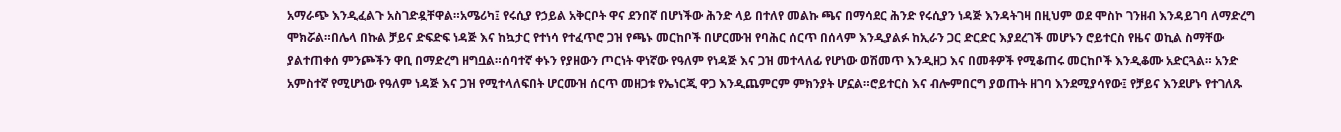አማራጭ እንዲፈልጉ አስገድዷቸዋል።አሜሪካ፤ የሩሲያ የኃይል አቅርቦት ዋና ደንበኛ በሆነችው ሕንድ ላይ በተለየ መልኩ ጫና በማሳደር ሕንድ የሩሲያን ነዳጅ እንዳትገዛ በዚህም ወደ ሞስኮ ገንዘብ እንዳይገባ ለማድረግ ሞክሯል።በሌላ በኩል ቻይና ድፍድፍ ነዳጅ እና ከኳታር የተነሳ የተፈጥሮ ጋዝ የጫኑ መርከቦች በሆርሙዝ የባሕር ሰርጥ በሰላም እንዲያልፉ ከኢራን ጋር ድርድር እያደረገች መሆኑን ሮይተርስ የዜና ወኪል ስማቸው ያልተጠቀሰ ምንጮችን ዋቢ በማድረግ ዘግቧል።ሰባተኛ ቀኑን የያዘውን ጦርነት ዋነኛው የዓለም የነዳጅ እና ጋዝ መተላለፊ የሆነው ወሽመጥ እንዲዘጋ እና በመቶዎች የሚቆጠሩ መርከቦች እንዲቆሙ አድርጓል። አንድ አምስተኛ የሚሆነው የዓለም ነዳጅ እና ጋዝ የሚተላለፍበት ሆርሙዝ ሰርጥ መዘጋቱ የኤነርጂ ዋጋ እንዲጨምርም ምክንያት ሆኗል።ሮይተርስ እና ብሎምበርግ ያወጡት ዘገባ እንደሚያሳየው፤ የቻይና እንደሆኑ የተገለጹ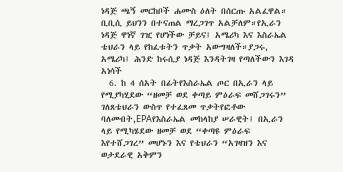ነዳጅ ጫኝ መርከቦች ሐሙስ ዕለት በሰርጡ አልፈዋል። ቢቢሲ ይህንን በተናጠል ማረጋገጥ አልቻለም።የኢራን ነዳጅ ዋነኛ ገዢ የሆነችው ቻይና፤ አሜሪካ እና እስራኤል ቴህራን ላይ የከፈቱትን ጥቃት አውግዛለች።ያጋሩ, አሜሪካ፤ ሕንድ ከሩሲያ ነዳጅ እንዳትገዛ የጣለችውን እገዳ አነሳች
  6. ከ 4 ሰአት በፊትየእስራኤል ጦር በኢራን ላይ የሚያካሂደው “ዘመቻ ወደ ቀጣይ ምዕራፍ መሸጋገሩን” ገለጸቴህራን ውስጥ የተፈጸመ ጥቃትየፎቶው ባለመብት,EPAየእስራኤል መከላከያ ሠራዊት፤ በኢራን ላይ የሚካሄደው ዘመቻ ወደ “ቀጣዩ ምዕራፍ እየተሸጋገረ” መሆኑን እና የቴህራን “አገዛዝን እና ወታደራዊ አቅምን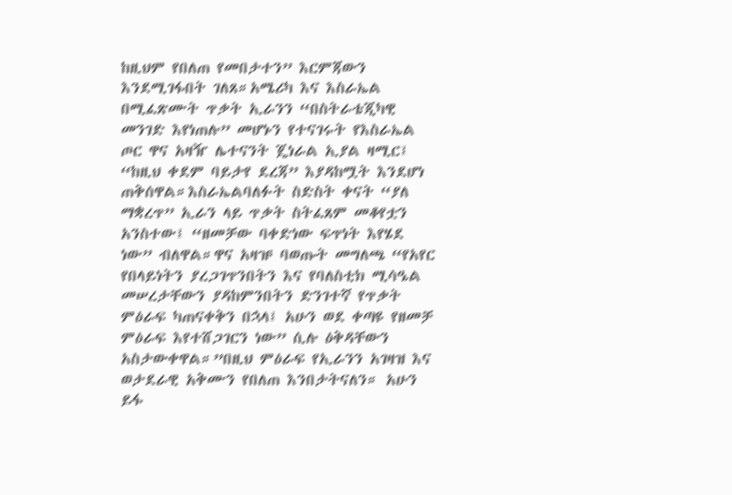ከዚህም የበለጠ የመበታተን” እርምጃውን እንደሚገፋበት ገለጸ።አሜሪካ እና እስራኤል በሚፈጽሙት ጥቃት ኢራንን “በስትራቴጂካዊ መንገድ እየነጠሉ” መሆኑን የተናገሩት የእስራኤል ጦር ዋና አዛዥ ሌተናንት ጄነራል ኢያል ዛሚር፤ “ከዚህ ቀደም ባይታየ ደረጃ” እያዳከሟት እንደሆነ ጠቅሰዋል።እስራኤልባለፉት ስድስት ቀናት “ያለ ማቋረጥ” ኢራን ላይ ጥቃት ስትፈጸም መቆየቷን አንስተው፤ “ዘመቻው ባቀድነው ፍጥነት እየሄደ ነው” ብለዋል።ዋና አዛዡ ባወጡት መግለጫ “የአየር የበላይነትን ያረጋገጥንበትን እና የባለስቲክ ሚሳዔል መሠረታቸውን ያዳከምንበትን ድንገተኛ የጥቃት ምዕራፍ ካጠናቀቅን በኋላ፤ አሁን ወደ ቀጣዩ የዘመቻ ምዕራፍ እየተሸጋገርን ነው” ሲሉ ዕቅዳቸውን አስታውቀዋል።”በዚህ ምዕራፍ የኢራንን አገዛዝ እና ወታደራዊ አቅሙን የበለጠ እንበታትናለን። አሁን ይፋ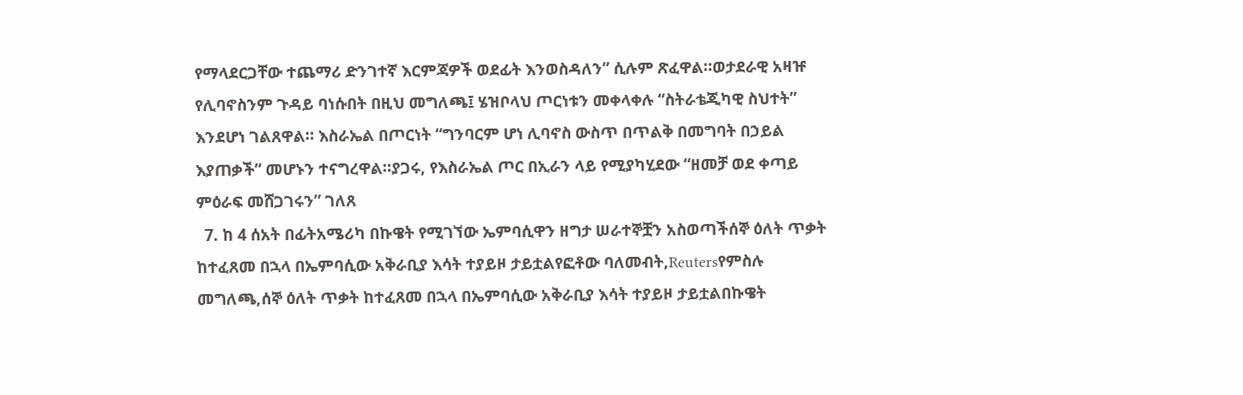የማላደርጋቸው ተጨማሪ ድንገተኛ እርምጃዎች ወደፊት እንወስዳለን” ሲሉም ጽፈዋል።ወታደራዊ አዛዡ የሊባኖስንም ጉዳይ ባነሱበት በዚህ መግለጫ፤ ሄዝቦላህ ጦርነቱን መቀላቀሉ “ስትራቴጂካዊ ስህተት” እንደሆነ ገልጸዋል። እስራኤል በጦርነት “ግንባርም ሆነ ሊባኖስ ውስጥ በጥልቅ በመግባት በኃይል እያጠቃች” መሆኑን ተናግረዋል።ያጋሩ, የእስራኤል ጦር በኢራን ላይ የሚያካሂደው “ዘመቻ ወደ ቀጣይ ምዕራፍ መሸጋገሩን” ገለጸ
  7. ከ 4 ሰአት በፊትአሜሪካ በኩዌት የሚገኘው ኤምባሲዋን ዘግታ ሠራተኞቿን አስወጣችሰኞ ዕለት ጥቃት ከተፈጸመ በኋላ በኤምባሲው አቅራቢያ እሳት ተያይዞ ታይቷልየፎቶው ባለመብት,Reutersየምስሉ መግለጫ,ሰኞ ዕለት ጥቃት ከተፈጸመ በኋላ በኤምባሲው አቅራቢያ እሳት ተያይዞ ታይቷልበኩዌት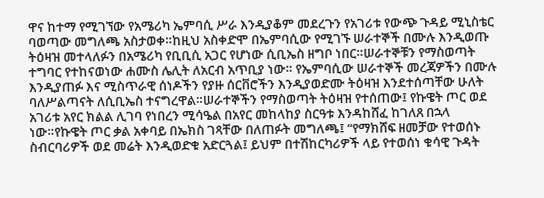ዋና ከተማ የሚገኘው የአሜሪካ ኤምባሲ ሥራ እንዲያቆም መደረጉን የአገሪቱ የውጭ ጉዳይ ሚኒስቴር ባወጣው መግለጫ አስታወቀ።ከዚህ አስቀድሞ በኤምባሲው የሚገኙ ሠራተኞች በሙሉ እንዲወጡ ትዕዛዝ መተላለፉን በአሜሪካ የቢቢሲ አጋር የሆነው ሲቢኤስ ዘግቦ ነበር።ሠራተኞቹን የማስወጣት ተግባር የተከናወነው ሐሙስ ሌሊት ለአርብ አጥቢያ ነው። የኤምባሲው ሠራተኞች መረጃዎችን በሙሉ እንዲያጠፉ እና ሚስጥራዊ ሰነዶችን የያዙ ሰርቨሮችን እንዲያወድሙ ትዕዛዝ እንደተሰጣቸው ሁለት ባለሥልጣናት ለሲቢኤስ ተናግረዋል።ሠራተኞችን የማስወጣት ትዕዛዝ የተሰጠው፤ የኩዌት ጦር ወደ አገሪቱ አየር ክልል ሊገባ የነበረን ሚሳዔል በአየር መከላከያ ስርዓቱ እንዳከሸፈ ከገለጸ በኋላ ነው።የኩዌት ጦር ቃል አቀባይ በኤክስ ገጻቸው በለጠፉት መግለጫ፤ “የማክሸፍ ዘመቻው የተወሰኑ ስብርባሪዎች ወደ መሬት እንዲወድቁ አድርጓል፤ ይህም በተሽከርካሪዎች ላይ የተወሰነ ቁሳዊ ጉዳት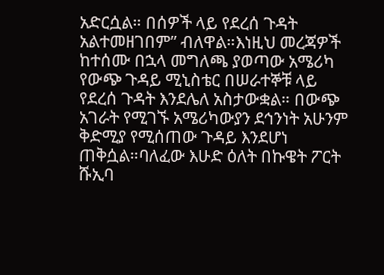አድርሷል። በሰዎች ላይ የደረሰ ጉዳት አልተመዘገበም” ብለዋል።እነዚህ መረጃዎች ከተሰሙ በኋላ መግለጫ ያወጣው አሜሪካ የውጭ ጉዳይ ሚኒስቴር በሠራተኞቹ ላይ የደረሰ ጉዳት እንደሌለ አስታውቋል። በውጭ አገራት የሚገኙ አሜሪካውያን ደኅንነት አሁንም ቅድሚያ የሚሰጠው ጉዳይ እንደሆነ ጠቅሷል።ባለፈው እሁድ ዕለት በኩዌት ፖርት ሹኢባ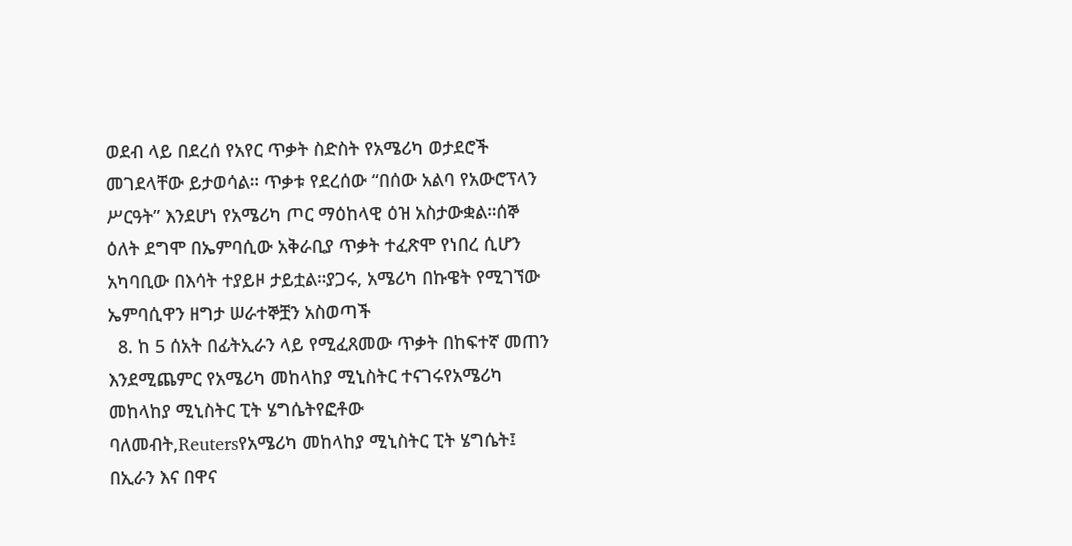ወደብ ላይ በደረሰ የአየር ጥቃት ስድስት የአሜሪካ ወታደሮች መገደላቸው ይታወሳል። ጥቃቱ የደረሰው “በሰው አልባ የአውሮፕላን ሥርዓት” እንደሆነ የአሜሪካ ጦር ማዕከላዊ ዕዝ አስታውቋል።ሰኞ ዕለት ደግሞ በኤምባሲው አቅራቢያ ጥቃት ተፈጽሞ የነበረ ሲሆን አካባቢው በእሳት ተያይዞ ታይቷል።ያጋሩ, አሜሪካ በኩዌት የሚገኘው ኤምባሲዋን ዘግታ ሠራተኞቿን አስወጣች
  8. ከ 5 ሰአት በፊትኢራን ላይ የሚፈጸመው ጥቃት በከፍተኛ መጠን እንደሚጨምር የአሜሪካ መከላከያ ሚኒስትር ተናገሩየአሜሪካ መከላከያ ሚኒስትር ፒት ሄግሴትየፎቶው ባለመብት,Reutersየአሜሪካ መከላከያ ሚኒስትር ፒት ሄግሴት፤ በኢራን እና በዋና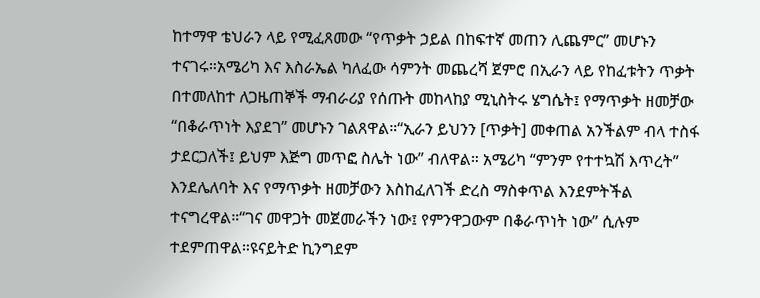ከተማዋ ቴህራን ላይ የሚፈጸመው “የጥቃት ኃይል በከፍተኛ መጠን ሊጨምር” መሆኑን ተናገሩ።አሜሪካ እና እስራኤል ካለፈው ሳምንት መጨረሻ ጀምሮ በኢራን ላይ የከፈቱትን ጥቃት በተመለከተ ለጋዜጠኞች ማብራሪያ የሰጡት መከላከያ ሚኒስትሩ ሄግሴት፤ የማጥቃት ዘመቻው “በቆራጥነት እያደገ” መሆኑን ገልጸዋል።“ኢራን ይህንን [ጥቃት] መቀጠል አንችልም ብላ ተስፋ ታደርጋለች፤ ይህም እጅግ መጥፎ ስሌት ነው” ብለዋል። አሜሪካ “ምንም የተተኳሽ እጥረት” እንደሌለባት እና የማጥቃት ዘመቻውን እስከፈለገች ድረስ ማስቀጥል እንደምትችል ተናግረዋል።“ገና መዋጋት መጀመራችን ነው፤ የምንዋጋውም በቆራጥነት ነው” ሲሉም ተደምጠዋል።ዩናይትድ ኪንግደም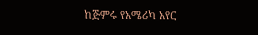ከጅምሩ የአሜሪካ አየር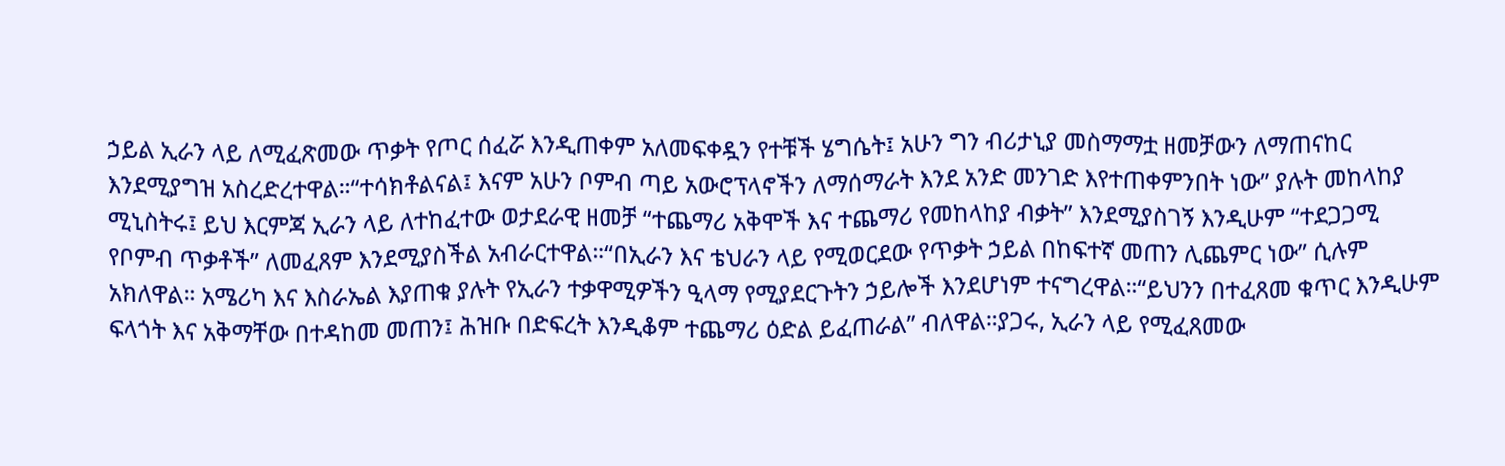ኃይል ኢራን ላይ ለሚፈጽመው ጥቃት የጦር ሰፈሯ እንዲጠቀም አለመፍቀዷን የተቹች ሄግሴት፤ አሁን ግን ብሪታኒያ መስማማቷ ዘመቻውን ለማጠናከር እንደሚያግዝ አስረድረተዋል።“ተሳክቶልናል፤ እናም አሁን ቦምብ ጣይ አውሮፕላኖችን ለማሰማራት እንደ አንድ መንገድ እየተጠቀምንበት ነው” ያሉት መከላከያ ሚኒስትሩ፤ ይህ እርምጃ ኢራን ላይ ለተከፈተው ወታደራዊ ዘመቻ “ተጨማሪ አቅሞች እና ተጨማሪ የመከላከያ ብቃት” እንደሚያስገኝ እንዲሁም “ተደጋጋሚ የቦምብ ጥቃቶች” ለመፈጸም እንደሚያስችል አብራርተዋል።“በኢራን እና ቴህራን ላይ የሚወርደው የጥቃት ኃይል በከፍተኛ መጠን ሊጨምር ነው” ሲሉም አክለዋል። አሜሪካ እና እስራኤል እያጠቁ ያሉት የኢራን ተቃዋሚዎችን ዒላማ የሚያደርጉትን ኃይሎች እንደሆነም ተናግረዋል።“ይህንን በተፈጸመ ቁጥር እንዲሁም ፍላጎት እና አቅማቸው በተዳከመ መጠን፤ ሕዝቡ በድፍረት እንዲቆም ተጨማሪ ዕድል ይፈጠራል” ብለዋል።ያጋሩ, ኢራን ላይ የሚፈጸመው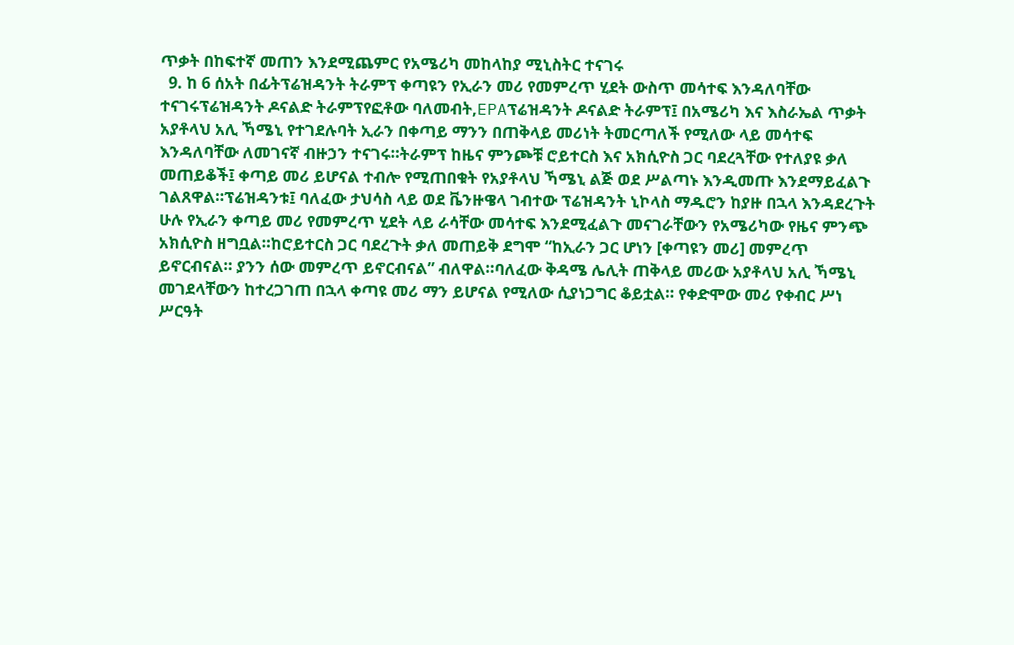ጥቃት በከፍተኛ መጠን እንደሚጨምር የአሜሪካ መከላከያ ሚኒስትር ተናገሩ
  9. ከ 6 ሰአት በፊትፕሬዝዳንት ትራምፕ ቀጣዩን የኢራን መሪ የመምረጥ ሂደት ውስጥ መሳተፍ እንዳለባቸው ተናገሩፕሬዝዳንት ዶናልድ ትራምፕየፎቶው ባለመብት,EPAፕሬዝዳንት ዶናልድ ትራምፕ፤ በአሜሪካ እና እስራኤል ጥቃት አያቶላህ አሊ ኻሜኒ የተገደሉባት ኢራን በቀጣይ ማንን በጠቅላይ መሪነት ትመርጣለች የሚለው ላይ መሳተፍ እንዳለባቸው ለመገናኛ ብዙኃን ተናገሩ።ትራምፕ ከዜና ምንጮቹ ሮይተርስ እና አክሲዮስ ጋር ባደረጓቸው የተለያዩ ቃለ መጠይቆች፤ ቀጣይ መሪ ይሆናል ተብሎ የሚጠበቁት የአያቶላህ ኻሜኒ ልጅ ወደ ሥልጣኑ እንዲመጡ እንደማይፈልጉ ገልጸዋል።ፕሬዝዳንቱ፤ ባለፈው ታህሳስ ላይ ወደ ቬንዙዌላ ገብተው ፕሬዝዳንት ኒኮላስ ማዱሮን ከያዙ በኋላ እንዳደረጉት ሁሉ የኢራን ቀጣይ መሪ የመምረጥ ሂደት ላይ ራሳቸው መሳተፍ እንደሚፈልጉ መናገራቸውን የአሜሪካው የዜና ምንጭ አክሲዮስ ዘግቧል።ከሮይተርስ ጋር ባደረጉት ቃለ መጠይቅ ደግሞ “ከኢራን ጋር ሆነን [ቀጣዩን መሪ] መምረጥ ይኖርብናል። ያንን ሰው መምረጥ ይኖርብናል” ብለዋል።ባለፈው ቅዳሜ ሌሊት ጠቅላይ መሪው አያቶላህ አሊ ኻሜኒ መገደላቸውን ከተረጋገጠ በኋላ ቀጣዩ መሪ ማን ይሆናል የሚለው ሲያነጋግር ቆይቷል። የቀድሞው መሪ የቀብር ሥነ ሥርዓት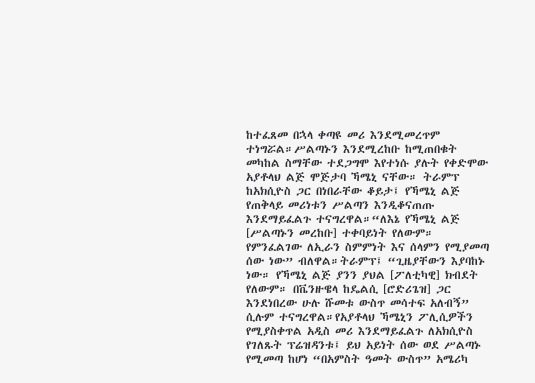ከተፈጸመ በኋላ ቀጣዩ መሪ እንደሚመረጥም ተነግሯል።ሥልጣኑን እንደሚረከቡ ከሚጠበቁት መካከል ስማቸው ተደጋግሞ እየተነሱ ያሉት የቀድሞው አያቶላህ ልጅ ሞጅታባ ኻሜኒ ናቸው። ትራምፕ ከአክሲዮስ ጋር በነበራቸው ቆይታ፤ የኻሜኒ ልጅ የጠቅላይ መሪነቱን ሥልጣን እንዲቆናጠጡ እንደማይፈልጉ ተናግረዋል።“ለእኔ የኻሜኒ ልጅ [ሥልጣኑን መረከቡ] ተቀባይነት የለውም። የምንፈልገው ለኢራን ስምምነት እና ሰላምን የሚያመጣ ሰው ነው” ብለዋል።ትራምፕ፤ “ጊዜያቸውን እያባከኑ ነው። የኻሜኒ ልጅ ያንን ያህል [ፖለቲካዊ] ክብደት የለውም። በቬንዙዌላ ከዴልሲ [ሮድሪጌዝ] ጋር እንደነበረው ሁሉ ሹመቱ ውስጥ መሳተፍ አለብኝ” ሲሉም ተናግረዋል።የአያቶላህ ኻሜኒን ፖሊሲዎችን የሚያስቀጥል አዲስ መሪ እንደማይፈልጉ ለአክሲዮስ የገለጹት ፕሬዝዳንቱ፤ ይህ አይነት ሰው ወደ ሥልጣኑ የሚመጣ ከሆነ “በአምስት ዓመት ውስጥ” አሜሪካ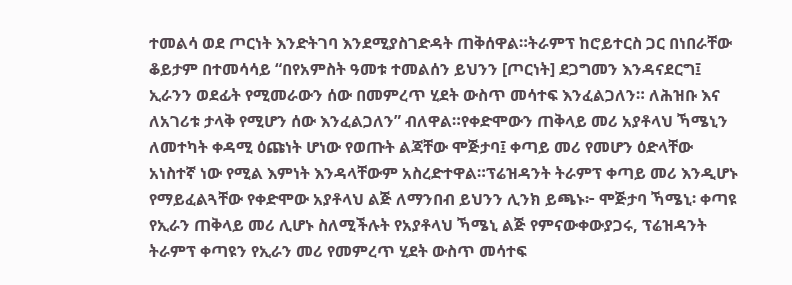ተመልሳ ወደ ጦርነት እንድትገባ እንደሚያስገድዳት ጠቅሰዋል።ትራምፕ ከሮይተርስ ጋር በነበራቸው ቆይታም በተመሳሳይ “በየአምስት ዓመቱ ተመልሰን ይህንን [ጦርነት] ደጋግመን እንዳናደርግ፤ ኢራንን ወደፊት የሚመራውን ሰው በመምረጥ ሂደት ውስጥ መሳተፍ እንፈልጋለን። ለሕዝቡ እና ለአገሪቱ ታላቅ የሚሆን ሰው እንፈልጋለን” ብለዋል።የቀድሞውን ጠቅላይ መሪ አያቶላህ ኻሜኒን ለመተካት ቀዳሚ ዕጩነት ሆነው የወጡት ልጃቸው ሞጅታባ፤ ቀጣይ መሪ የመሆን ዕድላቸው አነስተኛ ነው የሚል እምነት እንዳላቸውም አስረድተዋል።ፕሬዝዳንት ትራምፕ ቀጣይ መሪ እንዲሆኑ የማይፈልጓቸው የቀድሞው አያቶላህ ልጅ ለማንበብ ይህንን ሊንክ ይጫኑ፦ ሞጅታባ ኻሜኒ፡ ቀጣዩ የኢራን ጠቅላይ መሪ ሊሆኑ ስለሚችሉት የአያቶላህ ኻሜኒ ልጅ የምናውቀውያጋሩ, ፕሬዝዳንት ትራምፕ ቀጣዩን የኢራን መሪ የመምረጥ ሂደት ውስጥ መሳተፍ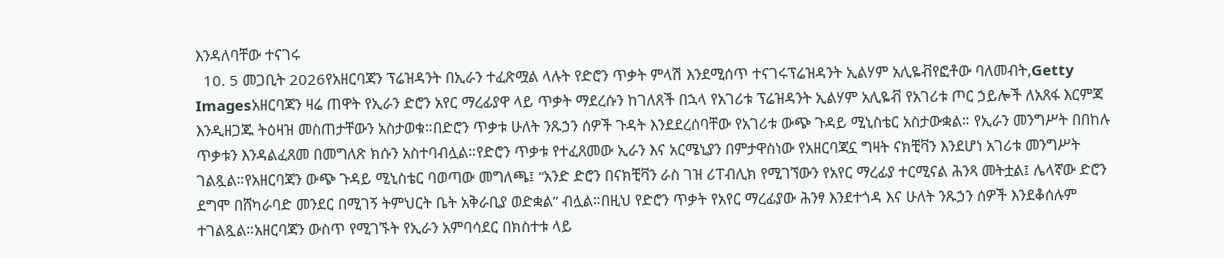እንዳለባቸው ተናገሩ
  10. 5 መጋቢት 2026የአዘርባጃን ፕሬዝዳንት በኢራን ተፈጽሟል ላሉት የድሮን ጥቃት ምላሽ እንደሚሰጥ ተናገሩፕሬዝዳንት ኢልሃም አሊዬቭየፎቶው ባለመብት,Getty Imagesአዘርባጃን ዛሬ ጠዋት የኢራን ድሮን አየር ማረፊያዋ ላይ ጥቃት ማደረሱን ከገለጸች በኋላ የአገሪቱ ፕሬዝዳንት ኢልሃም አሊዬቭ የአገሪቱ ጦር ኃይሎች ለአጸፋ እርምጃ እንዲዘጋጁ ትዕዛዝ መስጠታቸውን አስታወቁ።በድሮን ጥቃቱ ሁለት ንጹኃን ሰዎች ጉዳት እንደደረሰባቸው የአገሪቱ ውጭ ጉዳይ ሚኒስቴር አስታውቋል። የኢራን መንግሥት በበከሉ ጥቃቱን እንዳልፈጸመ በመግለጽ ክሱን አስተባብሏል።የድሮን ጥቃቱ የተፈጸመው ኢራን እና አርሜኒያን በምታዋስነው የአዘርባጃኗ ግዛት ናክቺቫን እንደሆነ አገሪቱ መንግሥት ገልጿል።የአዘርባጃን ውጭ ጉዳይ ሚኒስቴር ባወጣው መግለጫ፤ “አንድ ድሮን በናክቺቫን ራስ ገዝ ሪፐብሊክ የሚገኘውን የአየር ማረፊያ ተርሚናል ሕንጻ መትቷል፤ ሌላኛው ድሮን ደግሞ በሸካራባድ መንደር በሚገኝ ትምህርት ቤት አቅራቢያ ወድቋል” ብሏል።በዚህ የድሮን ጥቃት የአየር ማረፊያው ሕንፃ እንደተጎዳ እና ሁለት ንጹኃን ሰዎች እንደቆሰሉም ተገልጿል።አዘርባጃን ውስጥ የሚገኙት የኢራን አምባሳደር በክስተቱ ላይ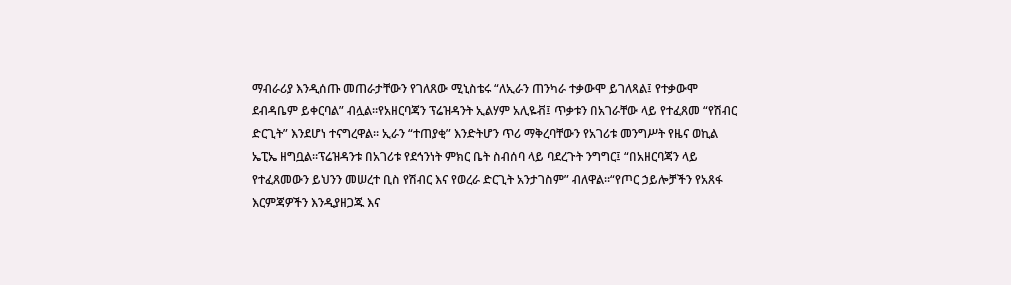ማብራሪያ እንዲሰጡ መጠራታቸውን የገለጸው ሚኒስቴሩ “ለኢራን ጠንካራ ተቃውሞ ይገለጻል፤ የተቃውሞ ደብዳቤም ይቀርባል” ብሏል።የአዘርባጃን ፕሬዝዳንት ኢልሃም አሊዬቭ፤ ጥቃቱን በአገራቸው ላይ የተፈጸመ “የሽብር ድርጊት” እንደሆነ ተናግረዋል። ኢራን “ተጠያቂ” እንድትሆን ጥሪ ማቅረባቸውን የአገሪቱ መንግሥት የዜና ወኪል ኤፒኤ ዘግቧል።ፕሬዝዳንቱ በአገሪቱ የደኅንነት ምክር ቤት ስብሰባ ላይ ባደረጉት ንግግር፤ “በአዘርባጃን ላይ የተፈጸመውን ይህንን መሠረተ ቢስ የሽብር እና የወረራ ድርጊት አንታገስም” ብለዋል።“የጦር ኃይሎቻችን የአጸፋ እርምጃዎችን እንዲያዘጋጁ እና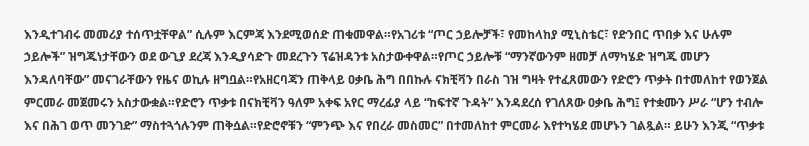እንዲተገብሩ መመሪያ ተሰጥቷቸዋል” ሲሉም እርምጃ እንደሚወሰድ ጠቁመዋል።የአገሪቱ “ጦር ኃይሎቻች፣ የመከላከያ ሚኒስቴር፣ የድንበር ጥበቃ እና ሁሉም ኃይሎች” ዝግጁነታቸውን ወደ ውጊያ ደረጃ እንዲያሳድጉ መደረጉን ፕሬዝዳንቱ አስታውቀዋል።የጦር ኃይሎቹ “ማንኛውንም ዘመቻ ለማካሄድ ዝግጁ መሆን እንዳለባቸው” መናገራቸውን የዜና ወኪሉ ዘግቧል።የአዘርባጃን ጠቅላይ ዐቃቤ ሕግ በበኩሉ ናክቺቫን በራስ ገዝ ግዛት የተፈጸመውን የድሮን ጥቃት በተመለከተ የወንጀል ምርመራ መጀመሩን አስታውቋል።የድሮን ጥቃቱ በናክቺቫን ዓለም አቀፍ አየር ማረፊያ ላይ “ከፍተኛ ጉዳት” እንዳደረሰ የገለጸው ዐቃቤ ሕግ፤ የተቋሙን ሥራ “ሆን ተብሎ እና በሕገ ወጥ መንገድ” ማስተጓጎሉንም ጠቅሷል።የድሮኖቹን “ምንጭ እና የበረራ መስመር” በተመለከተ ምርመራ እየተካሄደ መሆኑን ገልጿል። ይሁን እንጂ “ጥቃቱ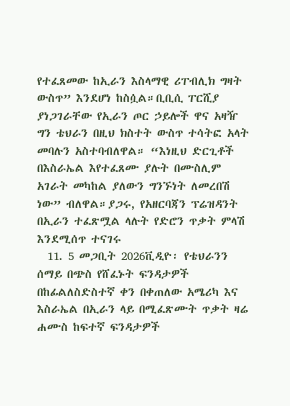የተፈጸመው ከኢራን እስላማዊ ሪፐብሊክ ግዛት ውስጥ” እንደሆነ ከስሷል።ቢቢሲ ፐርሺያ ያነጋገራቸው የኢራን ጦር ኃይሎች ዋና አዛዥ ግን ቴህራን በዚህ ክስተት ውስጥ ተሳትፎ አላት መባሉን አስተባብለዋል። “እነዚህ ድርጊቶች በእስራኤል እየተፈጸሙ ያሉት በሙስሊም አገራት መካከል ያለውን ግንኙነት ለመረበሽ ነው” ብለዋል።ያጋሩ, የአዘርባጃን ፕሬዝዳንት በኢራን ተፈጽሟል ላሉት የድሮን ጥቃት ምላሽ እንደሚሰጥ ተናገሩ
  11. 5 መጋቢት 2026ቪዲዮ፡ የቴህራንን ሰማይ በጭስ የሸፈኑት ፍንዳታዎች በከፊልለስድስተኛ ቀን በቀጠለው አሜሪካ እና እስራኤል በኢራን ላይ በሚፈጽሙት ጥቃት ዛሬ ሐሙስ ከፍተኛ ፍንዳታዎች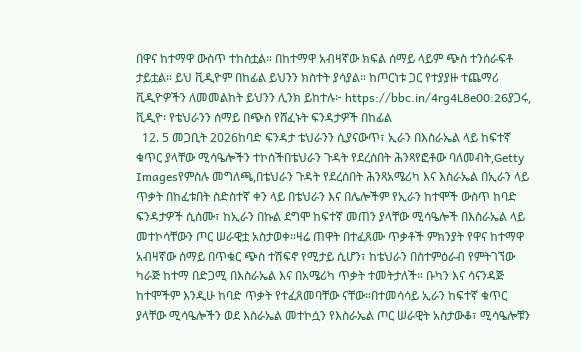በዋና ከተማዋ ውስጥ ተከስቷል። በከተማዋ አብዛኛው ክፍል ሰማይ ላይም ጭስ ተንሰራፍቶ ታይቷል። ይህ ቪዲዮም በከፊል ይህንን ክስተት ያሳያል። ከጦርነቱ ጋር የተያያዙ ተጨማሪ ቪዲዮዎችን ለመመልከት ይህንን ሊንክ ይከተሉ፦ https://bbc.in/4rg4L8e00:26ያጋሩ, ቪዲዮ፡ የቴህራንን ሰማይ በጭስ የሸፈኑት ፍንዳታዎች በከፊል
  12. 5 መጋቢት 2026ከባድ ፍንዳታ ቴህራንን ሲያናውጥ፣ ኢራን በእስራኤል ላይ ከፍተኛ ቁጥር ያላቸው ሚሳዔሎችን ተኮሰችበቴህራን ጉዳት የደረሰበት ሕንጻየፎቶው ባለመብት,Getty Imagesየምስሉ መግለጫ,በቴህራን ጉዳት የደረሰበት ሕንጻአሜሪካ እና እስራኤል በኢራን ላይ ጥቃት በከፈቱበት ስድስተኛ ቀን ላይ በቴህራን እና በሌሎችም የኢራን ከተሞች ውስጥ ከባድ ፍንዳታዎች ሲሰሙ፣ ከኢራን በኩል ደግሞ ከፍተኛ መጠን ያላቸው ሚሳዔሎች በእስራኤል ላይ መተኮሳቸውን ጦር ሠራዊቷ አስታወቀ።ዛሬ ጠዋት በተፈጸሙ ጥቃቶች ምክንያት የዋና ከተማዋ አብዛኛው ሰማይ በጥቁር ጭስ ተሽፍኖ የሚታይ ሲሆን፣ ከቴህራን በስተምዕራብ የምትገኘው ካራጅ ከተማ በድጋሚ በእስራኤል እና በአሜሪካ ጥቃት ተመትታለች። ቡካን እና ሳናንዳጅ ከተሞችም እንዲሁ ከባድ ጥቃት የተፈጸመባቸው ናቸው።በተመሳሳይ ኢራን ከፍተኛ ቁጥር ያላቸው ሚሳዔሎችን ወደ እስራኤል መተኮሷን የእስራኤል ጦር ሠራዊት አስታውቆ፣ ሚሳዔሎቹን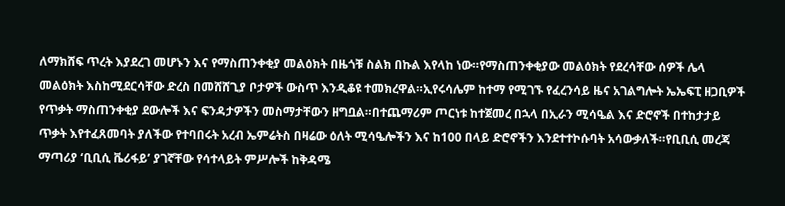ለማክሸፍ ጥረት እያደረገ መሆኑን እና የማስጠንቀቂያ መልዕክት በዜጎቹ ስልክ በኩል እየላከ ነው።የማስጠንቀቂያው መልዕክት የደረሳቸው ሰዎች ሌላ መልዕክት እስከሚደርሳቸው ድረስ በመሸሸጊያ ቦታዎች ውስጥ እንዲቆዩ ተመክረዋል።ኢየሩሳሌም ከተማ የሚገኙ የፈረንሳይ ዜና አገልግሎት ኤኤፍፒ ዘጋቢዎች የጥቃት ማስጠንቀቂያ ደውሎች እና ፍንዳታዎችን መስማታቸውን ዘግቧል።በተጨማሪም ጦርነቱ ከተጀመረ በኋላ በኢራን ሚሳዔል እና ድሮኖች በተከታታይ ጥቃት እየተፈጸመባት ያለችው የተባበሩት አረብ ኤምሬትስ በዛሬው ዕለት ሚሳዔሎችን እና ከ100 በላይ ድሮኖችን እንደተተኮሱባት አሳውቃለች።የቢቢሲ መረጃ ማጣሪያ ‘ቢቢሲ ቬሪፋይ’ ያገኛቸው የሳተላይት ምሥሎች ከቅዳሜ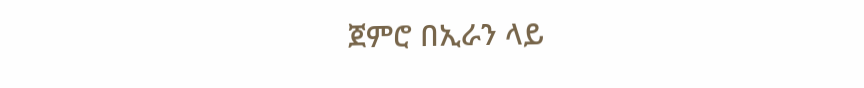ጀምሮ በኢራን ላይ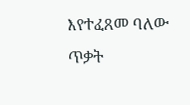እየተፈጸመ ባለው ጥቃት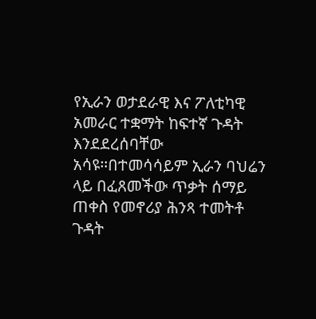የኢራን ወታደራዊ እና ፖለቲካዊ አመራር ተቋማት ከፍተኛ ጉዳት እንደደረሰባቸው አሳዩ።በተመሳሳይም ኢራን ባህሬን ላይ በፈጸመችው ጥቃት ሰማይ ጠቀስ የመኖሪያ ሕንጻ ተመትቶ ጉዳት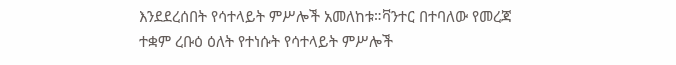እንደደረሰበት የሳተላይት ምሥሎች አመለከቱ።ቫንተር በተባለው የመረጃ ተቋም ረቡዕ ዕለት የተነሱት የሳተላይት ምሥሎች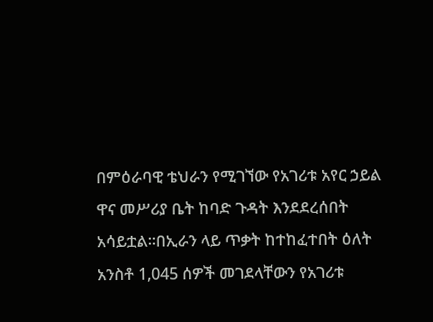በምዕራባዊ ቴህራን የሚገኘው የአገሪቱ አየር ኃይል ዋና መሥሪያ ቤት ከባድ ጉዳት እንደደረሰበት አሳይቷል።በኢራን ላይ ጥቃት ከተከፈተበት ዕለት አንስቶ 1,045 ሰዎች መገደላቸውን የአገሪቱ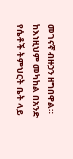መገናኛ ብዙኃን ዘግበዋል። ከእነዚህም መካከል በአንድ የሴቶች ትምህርት ቤት ላይ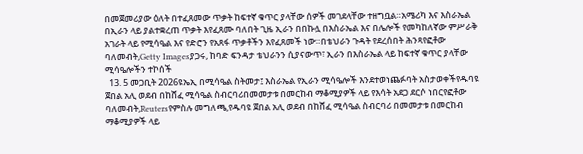በመጀመሪያው ዕለት በተፈጸመው ጥቃት ከፍተኛ ቁጥር ያላቸው ሰዎች መገደላቸው ተዘግቧል።አሜሪካ እና እስራኤል በኢራን ላይ ያልተቋረጠ ጥቃት እየፈጸሙ ባለበት ጊዜ ኢራን በበኩሏ በእስራኤል እና በሌሎች የመካከለኛው ምሥራቅ አገራት ላይ የሚሳዔል እና የድሮን የአጸፋ ጥቃቶችን እየፈጸመች ነው።በቴህራን ጉዳት የደረሰበት ሕንጻየፎቶው ባለመብት,Getty Imagesያጋሩ, ከባድ ፍንዳታ ቴህራንን ሲያናውጥ፣ ኢራን በእስራኤል ላይ ከፍተኛ ቁጥር ያላቸው ሚሳዔሎችን ተኮሰች
  13. 5 መጋቢት 2026ዩኤኢ በሚሳዔል ስትመታ፤ እስራኤል የኢራን ሚሳዔሎች እንደተወነጨፉባት አስታወቀችየዱባዩ ጀበል አሊ ወደብ በከሸፈ ሚሳዔል ስብርባሪበመመታቱ በመርከብ ማቆሚያዎች ላይ የእሳት አደጋ ደርሶ ነበርየፎቶው ባለመብት,Reutersየምስሉ መግለጫ,የዱባዩ ጀበል አሊ ወደብ በከሸፈ ሚሳዔል ስብርባሪ በመመታቱ በመርከብ ማቆሚያዎች ላይ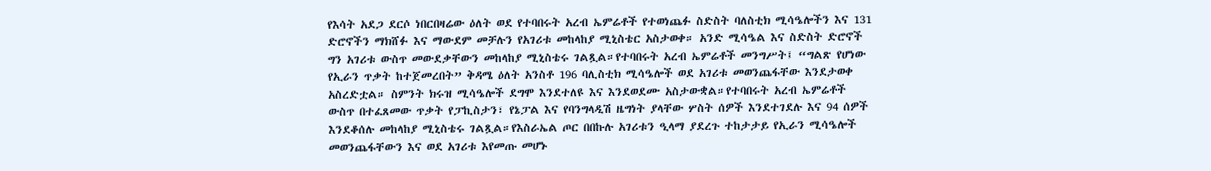የእሳት አደጋ ደርሶ ነበርበዛሬው ዕለት ወደ የተባበሩት አረብ ኤምሬቶች የተወነጨፉ ስድስት ባለስቲክ ሚሳዔሎችን እና 131 ድሮኖችን ማክሸፉ እና ማውደም መቻሉን የአገሪቱ መከላከያ ሚኒስቴር አስታወቀ። አንድ ሚሳዔል እና ስድስት ድሮኖች ግን አገሪቱ ውስጥ መውደቃቸውን መከላከያ ሚኒስቴሩ ገልጿል።የተባበሩት አረብ ኤምሬቶች መንግሥት፤ “ግልጽ የሆነው የኢራን ጥቃት ከተጀመረበት” ቅዳሜ ዕለት አንስቶ 196 ባሊስቲክ ሚሳዔሎች ወደ አገሪቱ መወንጨፋቸው እንደታወቀ አስረድቷል። ስምንት ክሩዝ ሚሳዔሎች ደግሞ እንደተለዩ እና እንደወደሙ አስታውቋል።የተባበሩት አረብ ኤምሬቶች ውስጥ በተፈጸመው ጥቃት የፓኪስታን፣ የኔፓል እና የባንግላዲሽ ዜግነት ያላቸው ሦስት ሰዎች እንደተገደሉ እና 94 ሰዎች እንደቆሰሉ መከላከያ ሚኒስቴሩ ገልጿል።የእስራኤል ጦር በበኩሉ አገሪቱን ዒላማ ያደረጉ ተከታታይ የኢራን ሚሳዔሎች መወንጨፋቸውን እና ወደ አገሪቱ እየመጡ መሆኑ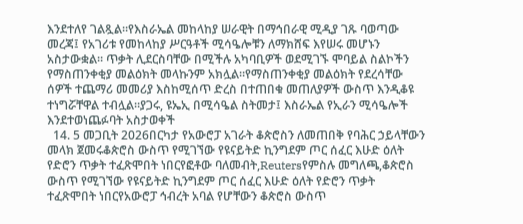እንደተለየ ገልጿል።የእስራኤል መከላከያ ሠራዊት በማኅበራዊ ሚዲያ ገጹ ባወጣው መረጃ፤ የአገሪቱ የመከላከያ ሥርዓቶች ሚሳዔሎቹን ለማክሸፍ እየሠሩ መሆኑን አስታውቋል። ጥቃት ሊደርስባቸው በሚችሉ አካባቢዎች ወደሚገኙ ሞባይል ስልኮችን የማስጠንቀቂያ መልዕክት መላኩንም አክሏል።የማስጠንቀቂያ መልዕክት የደረሳቸው ሰዎች ተጨማሪ መመሪያ እስከሚሰጥ ድረስ በተጠበቁ መጠለያዎች ውስጥ እንዲቆዩ ተነግሯቸዋል ተብሏል።ያጋሩ, ዩኤኢ በሚሳዔል ስትመታ፤ እስራኤል የኢራን ሚሳዔሎች እንደተወነጨፉባት አስታወቀች
  14. 5 መጋቢት 2026በርካታ የአውሮፓ አገራት ቆጵሮስን ለመጠበቅ የባሕር ኃይላቸውን መላክ ጀመሩቆጵሮስ ውስጥ የሚገኘው የዩናይትድ ኪንግደም ጦር ሰፈር እሁድ ዕለት የድሮን ጥቃት ተፈጽሞበት ነበርየፎቶው ባለመብት,Reutersየምስሉ መግለጫ,ቆጵሮስ ውስጥ የሚገኘው የዩናይትድ ኪንግደም ጦር ሰፈር እሁድ ዕለት የድሮን ጥቃት ተፈጽሞበት ነበርየአውሮፓ ኅብረት አባል የሆቸውን ቆጵሮስ ውስጥ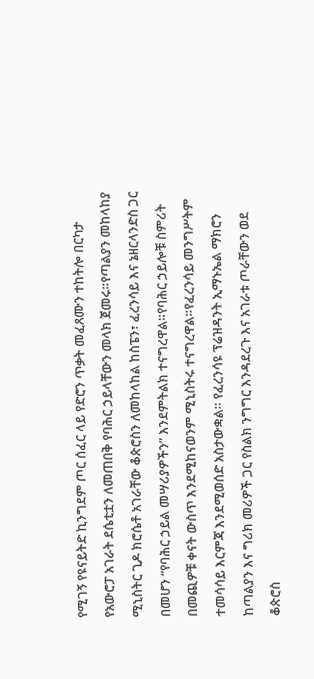የሚገኝ የዩናይትድ ኪንግደም ጦር ሰፈር ላይ የድሮን ጥቃት መፈጸሙን ተከትሎ በርካታ የአውሮፓ አገራት ደሴቲቷን ለመጠበቅ የባሕር ኃይላቸውን መላክ ጀመሩ።የጣልያን መከላከያ ሚኒስትር ጊዶ ክሮሴቶ አገራቸው ቆጵሮስን ለመከላከል ከስፔን፣ ፈረንሳይ እና ኔዘርላንድስ ጋር በመሆን “የባሕር ኃይል መሣሪያዎችን” እንደምትልክ ተናግረዋል።የባሕር ኃይሎቹ ስምሪት በመጪዎቹ ቀናት ውስጥ እንደሚከናወንም ሚኒስትሩ ተናግረዋል።የፈረንሳይ መንግሥትም ተመሳሳይ እርምጃ እንደሚወሰድ አስታውቋል። የፈረንሳዩ ፕሬዝዳንት ኢማኑኤል ማክሮን ከጣልያን እና ግሪክ መሪዎች ጋር የስልክ ንግግር እንዳደረጉ እና አገራቱ ጦራቸውን ወደ ቆጵሮስ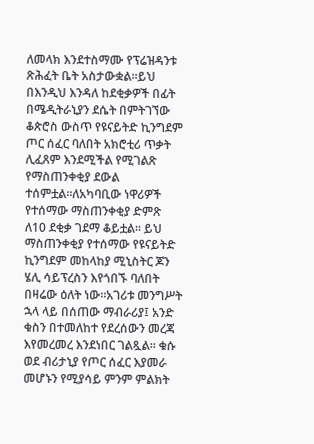ለመላክ እንደተስማሙ የፕሬዝዳንቱ ጽሕፈት ቤት አስታውቋል።ይህ በእንዲህ እንዳለ ከደቂቃዎች በፊት በሜዲትራኒያን ደሴት በምትገኘው ቆጵሮስ ውስጥ የዩናይትድ ኪንግደም ጦር ሰፈር ባለበት አክሮቲሪ ጥቃት ሊፈጸም እንደሚችል የሚገልጽ የማስጠንቀቂያ ደውል ተሰምቷል።ለአካባቢው ነዋሪዎች የተሰማው ማስጠንቀቂያ ድምጽ ለ10 ደቂቃ ገደማ ቆይቷል። ይህ ማስጠንቀቂያ የተሰማው የዩናይትድ ኪንግደም መከላከያ ሚኒስትር ጆን ሄሊ ሳይፕረስን እየጎበኙ ባለበት በዛሬው ዕለት ነው።አገሪቱ መንግሥት ኋላ ላይ በሰጠው ማብራሪያ፤ አንድ ቁስን በተመለከተ የደረሰውን መረጃ እየመረመረ እንደነበር ገልጿል። ቁሱ ወደ ብሪታኒያ የጦር ሰፈር እያመራ መሆኑን የሚያሳይ ምንም ምልክት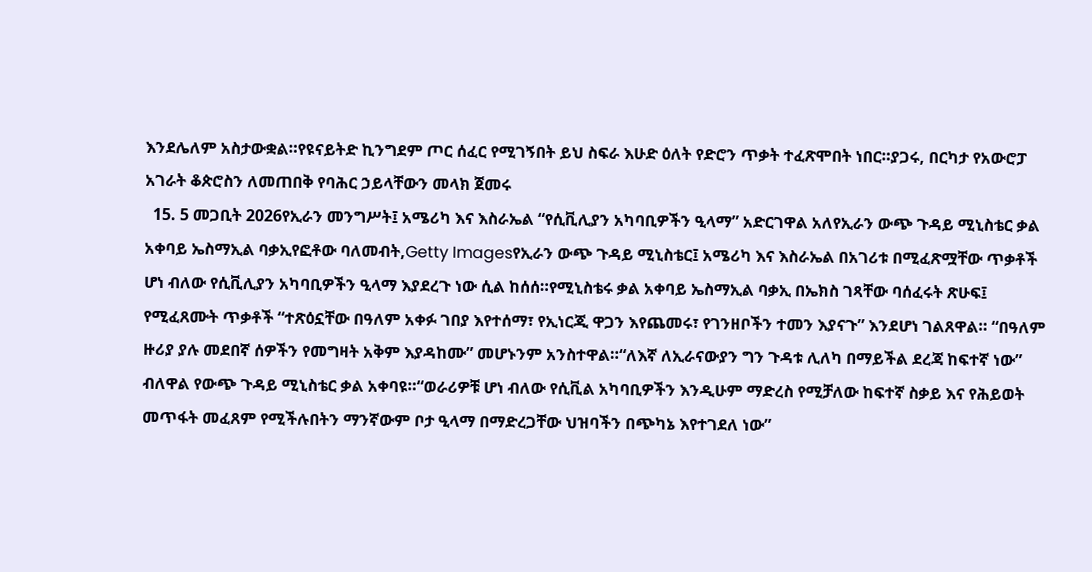እንደሌለም አስታውቋል።የዩናይትድ ኪንግደም ጦር ሰፈር የሚገኝበት ይህ ስፍራ እሁድ ዕለት የድሮን ጥቃት ተፈጽሞበት ነበር።ያጋሩ, በርካታ የአውሮፓ አገራት ቆጵሮስን ለመጠበቅ የባሕር ኃይላቸውን መላክ ጀመሩ
  15. 5 መጋቢት 2026የኢራን መንግሥት፤ አሜሪካ እና እስራኤል “የሲቪሊያን አካባቢዎችን ዒላማ” አድርገዋል አለየኢራን ውጭ ጉዳይ ሚኒስቴር ቃል አቀባይ ኤስማኢል ባቃኢየፎቶው ባለመብት,Getty Imagesየኢራን ውጭ ጉዳይ ሚኒስቴር፤ አሜሪካ እና እስራኤል በአገሪቱ በሚፈጽሟቸው ጥቃቶች ሆነ ብለው የሲቪሊያን አካባቢዎችን ዒላማ እያደረጉ ነው ሲል ከሰሰ።የሚኒስቴሩ ቃል አቀባይ ኤስማኢል ባቃኢ በኤክስ ገጻቸው ባሰፈሩት ጽሁፍ፤ የሚፈጸሙት ጥቃቶች “ተጽዕኗቸው በዓለም አቀፉ ገበያ እየተሰማ፣ የኢነርጂ ዋጋን እየጨመሩ፣ የገንዘቦችን ተመን እያናጉ” እንደሆነ ገልጸዋል። “በዓለም ዙሪያ ያሉ መደበኛ ሰዎችን የመግዛት አቅም እያዳከሙ” መሆኑንም አንስተዋል።“ለእኛ ለኢራናውያን ግን ጉዳቱ ሊለካ በማይችል ደረጃ ከፍተኛ ነው” ብለዋል የውጭ ጉዳይ ሚኒስቴር ቃል አቀባዩ።“ወራሪዎቹ ሆነ ብለው የሲቪል አካባቢዎችን እንዲሁም ማድረስ የሚቻለው ከፍተኛ ስቃይ እና የሕይወት መጥፋት መፈጸም የሚችሉበትን ማንኛውም ቦታ ዒላማ በማድረጋቸው ህዝባችን በጭካኔ እየተገደለ ነው”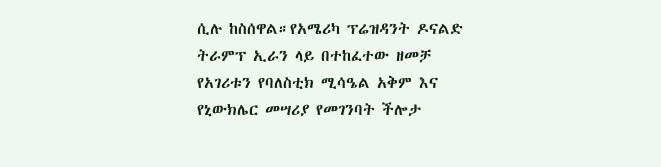ሲሉ ከስሰዋል።የአሜሪካ ፕሬዝዳንት ዶናልድ ትራምፕ ኢራን ላይ በተከፈተው ዘመቻ የአገሪቱን የባለስቲክ ሚሳዔል አቅም እና የኒውክሌር መሣሪያ የመገንባት ችሎታ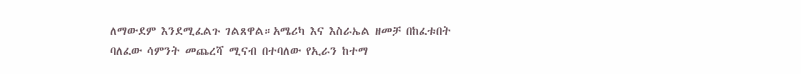ለማውደም እንደሚፈልጉ ገልጸዋል።አሜሪካ እና እስራኤል ዘመቻ በከፈቱበት ባለፈው ሳምንት መጨረሻ ሚናብ በተባለው የኢራን ከተማ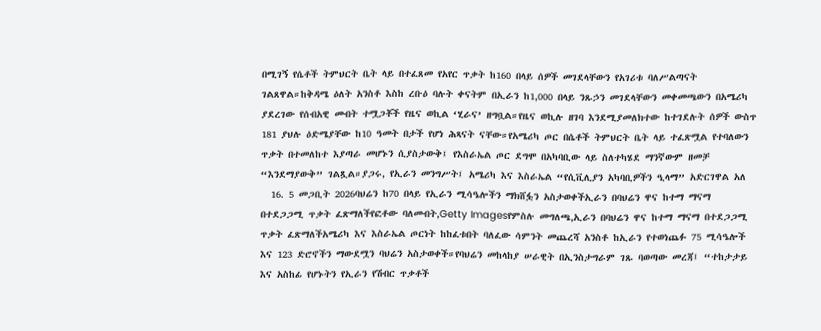በሚገኝ የሴቶች ትምህርት ቤት ላይ በተፈጸመ የአየር ጥቃት ከ160 በላይ ሰዎች መገደላቸውን የአገሪቱ ባለሥልጣናት ገልጸዋል።ከቅዳሜ ዕለት አንስቶ እስከ ረቡዕ ባሉት ቀናትም በኢራን ከ1,000 በላይ ንጹኃን መገደላቸውን መቀመጫውን በአሜሪካ ያደረገው የሰብአዊ መብት ተሟጋቾች የዜና ወኪል ‘ሂራና’ ዘግቧል።የዜና ወኪሉ ዘገባ እንደሚያመለክተው ከተገደሉት ሰዎች ውስጥ 181 ያህሉ ዕድሜያቸው ከ10 ዓመት በታች የሆነ ሕጻናት ናቸው።የአሜሪካ ጦር በሴቶች ትምህርት ቤት ላይ ተፈጽሟል የተባለውን ጥቃት በተመለከተ እያጣራ መሆኑን ሲያስታውቅ፤ የእስራኤል ጦር ደግሞ በአካባቢው ላይ ስለተካሄደ ማንኛውም ዘመቻ “እንደማያውቅ” ገልጿል።ያጋሩ, የኢራን መንግሥት፤ አሜሪካ እና እስራኤል “የሲቪሊያን አካባቢዎችን ዒላማ” አድርገዋል አለ
  16. 5 መጋቢት 2026ባህሬን ከ70 በላይ የኢራን ሚሳዔሎችን ማክሸፏን አስታወቀችኢራን በባህሬን ዋና ከተማ ማናማ በተደጋጋሚ ጥቃት ፈጽማለችየፎቶው ባለመብት,Getty Imagesየምስሉ መግለጫ,ኢራን በባህሬን ዋና ከተማ ማናማ በተደጋጋሚ ጥቃት ፈጽማለችአሜሪካ እና እስራኤል ጦርነት ከከፈቱበት ባለፈው ሳምንት መጨረሻ አንስቶ ከኢራን የተወነጨፉ 75 ሚሳዔሎች እና 123 ድሮኖችን ማውደሟን ባህሬን አስታወቀች።የባህሬን መከላከያ ሠራዊት በኢንስታግራም ገጹ ባወጣው መረጃ፤ “ተከታታይ እና አስከፊ የሆኑትን የኢራን የሽብር ጥቃቶች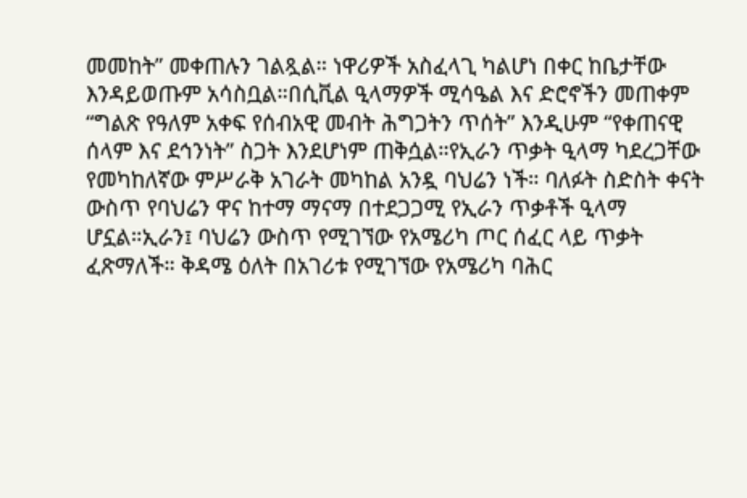መመከት” መቀጠሉን ገልጿል። ነዋሪዎች አስፈላጊ ካልሆነ በቀር ከቤታቸው እንዳይወጡም አሳስቧል።በሲቪል ዒላማዎች ሚሳዔል እና ድሮኖችን መጠቀም “ግልጽ የዓለም አቀፍ የሰብአዊ መብት ሕግጋትን ጥሰት” እንዲሁም “የቀጠናዊ ሰላም እና ደኅንነት” ስጋት እንደሆነም ጠቅሷል።የኢራን ጥቃት ዒላማ ካደረጋቸው የመካከለኛው ምሥራቅ አገራት መካከል አንዷ ባህሬን ነች። ባለፉት ስድስት ቀናት ውስጥ የባህሬን ዋና ከተማ ማናማ በተደጋጋሚ የኢራን ጥቃቶች ዒላማ ሆኗል።ኢራን፤ ባህሬን ውስጥ የሚገኘው የአሜሪካ ጦር ሰፈር ላይ ጥቃት ፈጽማለች። ቅዳሜ ዕለት በአገሪቱ የሚገኘው የአሜሪካ ባሕር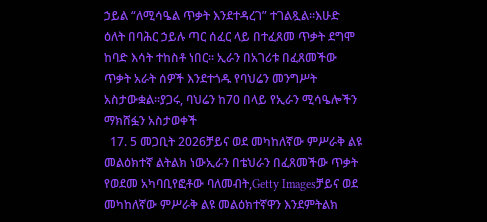ኃይል “ለሚሳዔል ጥቃት እንደተዳረገ” ተገልጿል።እሁድ ዕለት በባሕር ኃይሉ ጣር ሰፈር ላይ በተፈጸመ ጥቃት ደግሞ ከባድ እሳት ተከስቶ ነበር። ኢራን በአገሪቱ በፈጸመችው ጥቃት አራት ሰዎች እንደተጎዱ የባህሬን መንግሥት አስታውቋል።ያጋሩ, ባህሬን ከ70 በላይ የኢራን ሚሳዔሎችን ማክሸፏን አስታወቀች
  17. 5 መጋቢት 2026ቻይና ወደ መካከለኛው ምሥራቅ ልዩ መልዕክተኛ ልትልክ ነውኢራን በቴህራን በፈጸመችው ጥቃት የወደመ አካባቢየፎቶው ባለመብት,Getty Imagesቻይና ወደ መካከለኛው ምሥራቅ ልዩ መልዕክተኛዋን እንደምትልክ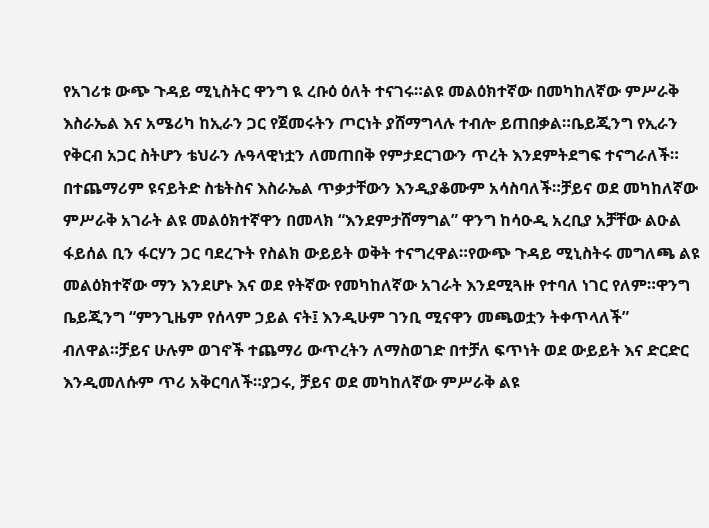የአገሪቱ ውጭ ጉዳይ ሚኒስትር ዋንግ ዪ ረቡዕ ዕለት ተናገሩ።ልዩ መልዕክተኛው በመካከለኛው ምሥራቅ እስራኤል እና አሜሪካ ከኢራን ጋር የጀመሩትን ጦርነት ያሸማግላሉ ተብሎ ይጠበቃል።ቤይጂንግ የኢራን የቅርብ አጋር ስትሆን ቴህራን ሉዓላዊነቷን ለመጠበቅ የምታደርገውን ጥረት እንደምትደግፍ ተናግራለች። በተጨማሪም ዩናይትድ ስቴትስና እስራኤል ጥቃታቸውን እንዲያቆሙም አሳስባለች።ቻይና ወደ መካከለኛው ምሥራቅ አገራት ልዩ መልዕክተኛዋን በመላክ “እንደምታሸማግል” ዋንግ ከሳዑዲ አረቢያ አቻቸው ልዑል ፋይሰል ቢን ፋርሃን ጋር ባደረጉት የስልክ ውይይት ወቅት ተናግረዋል።የውጭ ጉዳይ ሚኒስትሩ መግለጫ ልዩ መልዕክተኛው ማን እንደሆኑ እና ወደ የትኛው የመካከለኛው አገራት እንደሚጓዙ የተባለ ነገር የለም።ዋንግ ቤይጂንግ “ምንጊዜም የሰላም ኃይል ናት፤ እንዲሁም ገንቢ ሚናዋን መጫወቷን ትቀጥላለች” ብለዋል።ቻይና ሁሉም ወገኖች ተጨማሪ ውጥረትን ለማስወገድ በተቻለ ፍጥነት ወደ ውይይት እና ድርድር እንዲመለሱም ጥሪ አቅርባለች።ያጋሩ, ቻይና ወደ መካከለኛው ምሥራቅ ልዩ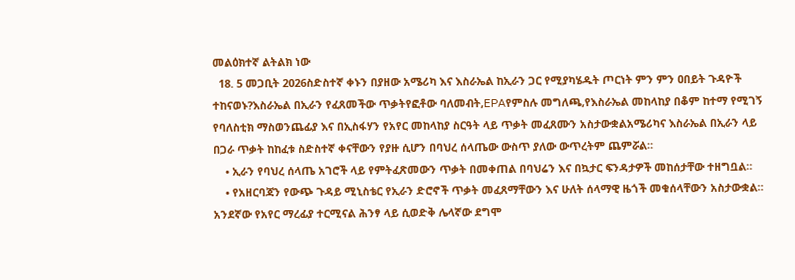መልዕክተኛ ልትልክ ነው
  18. 5 መጋቢት 2026ስድስተኛ ቀኑን በያዘው አሜሪካ እና እስራኤል ከኢራን ጋር የሚያካሄዱት ጦርነት ምን ምን ዐበይት ጉዳዮች ተከናወኑ?እስራኤል በኢራን የፈጸመችው ጥቃትየፎቶው ባለመብት,EPAየምስሉ መግለጫ,የእስራኤል መከላከያ በቆም ከተማ የሚገኝ የባለስቲክ ማስወንጨፊያ እና በኢስፋሃን የአየር መከላከያ ስርዓት ላይ ጥቃት መፈጸሙን አስታውቋልአሜሪካና እስራኤል በኢራን ላይ በጋራ ጥቃት ከከፈቱ ስድስተኛ ቀናቸውን የያዙ ሲሆን በባህረ ሰላጤው ውስጥ ያለው ውጥረትም ጨምሯል።
    • ኢራን የባህረ ሰላጤ አገሮች ላይ የምትፈጽመውን ጥቃት በመቀጠል በባህሬን እና በኳታር ፍንዳታዎች መከሰታቸው ተዘግቧል።
    • የአዘርባጃን የውጭ ጉዳይ ሚኒስቴር የኢራን ድሮኖች ጥቃት መፈጸማቸውን እና ሁለት ሰላማዊ ዜጎች መቁሰላቸውን አስታውቋል። አንደኛው የአየር ማረፊያ ተርሚናል ሕንፃ ላይ ሲወድቅ ሌላኛው ደግሞ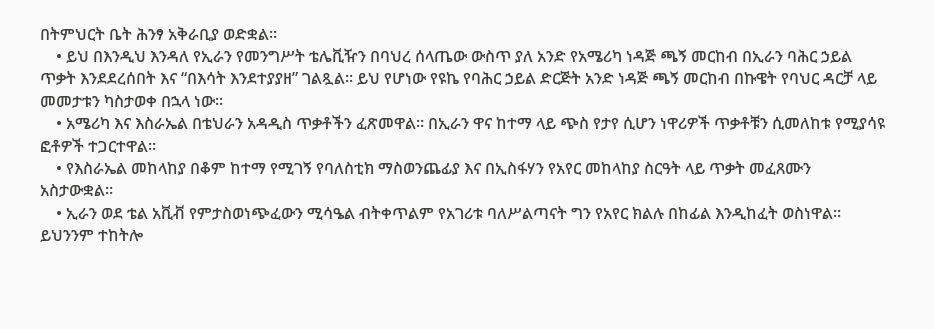በትምህርት ቤት ሕንፃ አቅራቢያ ወድቋል።
    • ይህ በእንዲህ እንዳለ የኢራን የመንግሥት ቴሌቪዥን በባህረ ሰላጤው ውስጥ ያለ አንድ የአሜሪካ ነዳጅ ጫኝ መርከብ በኢራን ባሕር ኃይል ጥቃት እንደደረሰበት እና “በእሳት እንደተያያዘ” ገልጿል። ይህ የሆነው የዩኬ የባሕር ኃይል ድርጅት አንድ ነዳጅ ጫኝ መርከብ በኩዌት የባህር ዳርቻ ላይ መመታቱን ካስታወቀ በኋላ ነው።
    • አሜሪካ እና እስራኤል በቴህራን አዳዲስ ጥቃቶችን ፈጽመዋል። በኢራን ዋና ከተማ ላይ ጭስ የታየ ሲሆን ነዋሪዎች ጥቃቶቹን ሲመለከቱ የሚያሳዩ ፎቶዎች ተጋርተዋል።
    • የእስራኤል መከላከያ በቆም ከተማ የሚገኝ የባለስቲክ ማስወንጨፊያ እና በኢስፋሃን የአየር መከላከያ ስርዓት ላይ ጥቃት መፈጸሙን አስታውቋል።
    • ኢራን ወደ ቴል አቪቭ የምታስወነጭፈውን ሚሳዔል ብትቀጥልም የአገሪቱ ባለሥልጣናት ግን የአየር ክልሉ በከፊል እንዲከፈት ወስነዋል። ይህንንም ተከትሎ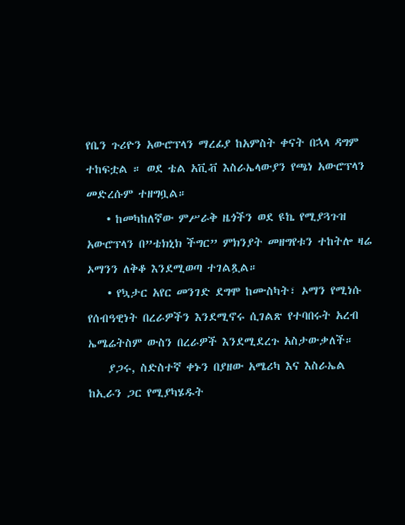የቤን ጉሪዮን አውሮፕላን ማረፊያ ከአምስት ቀናት በኋላ ዳግም ተከፍቷል ። ወደ ቴል አቪቭ እስራኤላውያን የጫነ አውሮፕላን መድረሱም ተዘግቧል።
    • ከመካከለኛው ምሥራቅ ዜጎችን ወደ ዩኬ የሚያጓጉዝ አውሮፕላን በ”ቴክኒክ ችግር” ምክንያት መዘግየቱን ተከትሎ ዛሬ ኦማንን ለቅቆ እንደሚወጣ ተገልጿል።
    • የኳታር አየር መንገድ ደግሞ ከሙስካት፣ ኦማን የሚነሱ የሰብዓዊነት በረራዎችን እንደሚኖሩ ሲገልጽ የተባበሩት አረብ ኤሜሬትስም ውስን በረራዎች እንደሚደረጉ አስታውቃለች።
    ያጋሩ, ስድስተኛ ቀኑን በያዘው አሜሪካ እና እስራኤል ከኢራን ጋር የሚያካሄዱት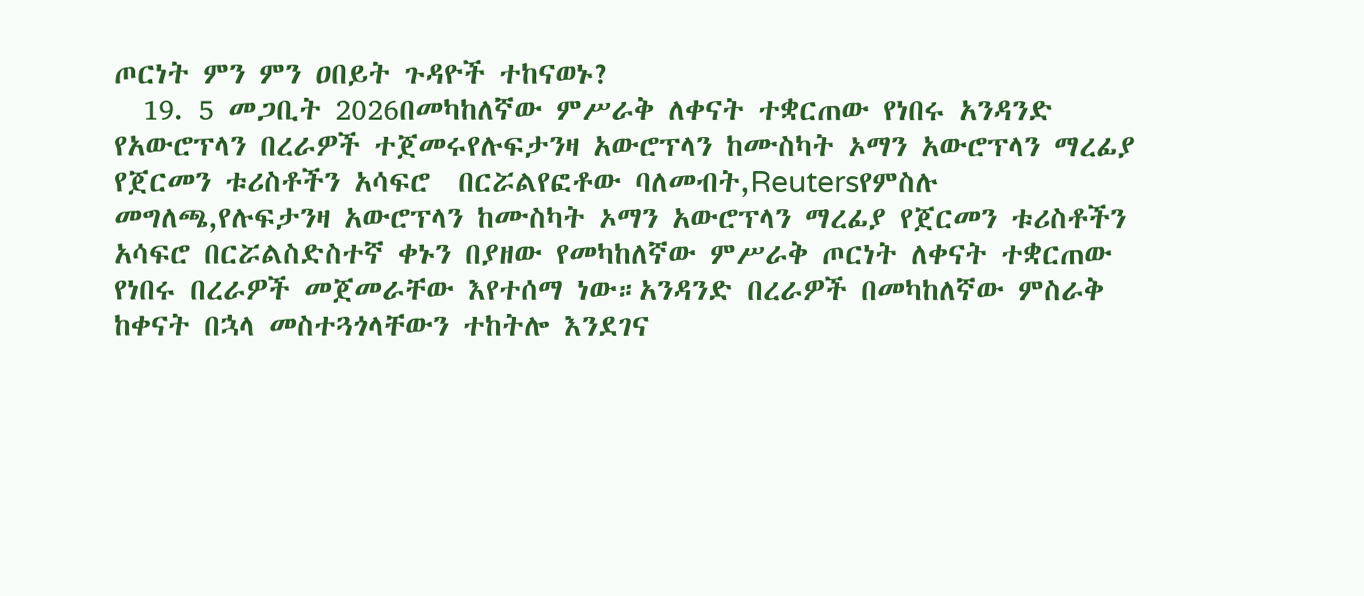ጦርነት ምን ምን ዐበይት ጉዳዮች ተከናወኑ?
  19. 5 መጋቢት 2026በመካከለኛው ምሥራቅ ለቀናት ተቋርጠው የነበሩ አንዳንድ የአውሮፕላን በረራዎች ተጀመሩየሉፍታንዛ አውሮፕላን ከሙስካት ኦማን አውሮፕላን ማረፊያ የጀርመን ቱሪስቶችን አሳፍሮ  በርሯልየፎቶው ባለመብት,Reutersየምስሉ መግለጫ,የሉፍታንዛ አውሮፕላን ከሙስካት ኦማን አውሮፕላን ማረፊያ የጀርመን ቱሪስቶችን አሳፍሮ በርሯልስድስተኛ ቀኑን በያዘው የመካከለኛው ምሥራቅ ጦርነት ለቀናት ተቋርጠው የነበሩ በረራዎች መጀመራቸው እየተሰማ ነው።አንዳንድ በረራዎች በመካከለኛው ምስራቅ ከቀናት በኋላ መስተጓጎላቸውን ተከትሎ እንደገና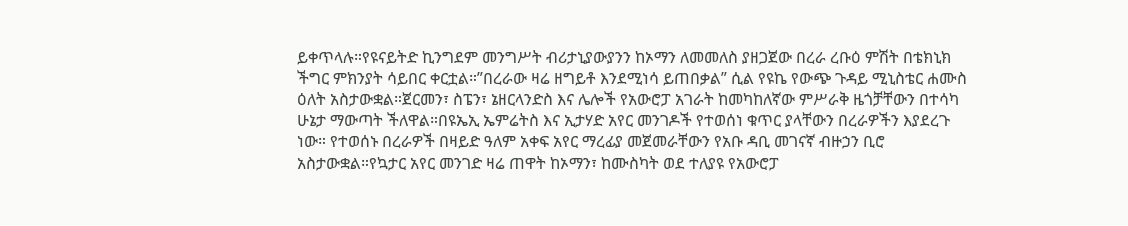ይቀጥላሉ።የዩናይትድ ኪንግደም መንግሥት ብሪታኒያውያንን ከኦማን ለመመለስ ያዘጋጀው በረራ ረቡዕ ምሽት በቴክኒክ ችግር ምክንያት ሳይበር ቀርቷል።”በረራው ዛሬ ዘግይቶ እንደሚነሳ ይጠበቃል” ሲል የዩኬ የውጭ ጉዳይ ሚኒስቴር ሐሙስ ዕለት አስታውቋል።ጀርመን፣ ስፔን፣ ኔዘርላንድስ እና ሌሎች የአውሮፓ አገራት ከመካከለኛው ምሥራቅ ዜጎቻቸውን በተሳካ ሁኔታ ማውጣት ችለዋል።በዩኤኢ ኤምሬትስ እና ኢታሃድ አየር መንገዶች የተወሰነ ቁጥር ያላቸውን በረራዎችን እያደረጉ ነው። የተወሰኑ በረራዎች በዛይድ ዓለም አቀፍ አየር ማረፊያ መጀመራቸውን የአቡ ዳቢ መገናኛ ብዙኃን ቢሮ አስታውቋል።የኳታር አየር መንገድ ዛሬ ጠዋት ከኦማን፣ ከሙስካት ወደ ተለያዩ የአውሮፓ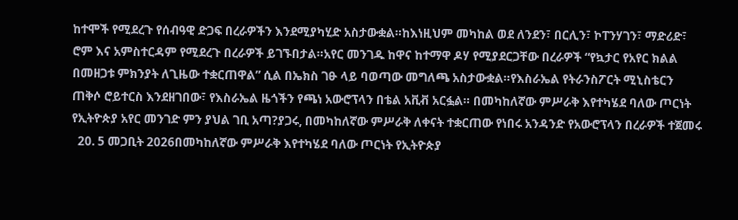ከተሞች የሚደረጉ የሰብዓዊ ድጋፍ በረራዎችን እንደሚያካሂድ አስታውቋል።ከእነዚህም መካከል ወደ ለንደን፣ በርሊን፣ ኮፐንሃገን፣ ማድሪድ፣ ሮም እና አምስተርዳም የሚደረጉ በረራዎች ይገኙበታል።አየር መንገዱ ከዋና ከተማዋ ዶሃ የሚያደርጋቸው በረራዎች “የኳታር የአየር ክልል በመዘጋቱ ምክንያት ለጊዜው ተቋርጠዋል” ሲል በኤክስ ገፁ ላይ ባወጣው መግለጫ አስታውቋል።የእስራኤል የትራንስፖርት ሚኒስቴርን ጠቅሶ ሮይተርስ እንደዘገበው፣ የእስራኤል ዜጎችን የጫነ አውሮፕላን በቴል አቪቭ አርፏል። በመካከለኛው ምሥራቅ እየተካሄደ ባለው ጦርነት የኢትዮጵያ አየር መንገድ ምን ያህል ገቢ አጣ?ያጋሩ, በመካከለኛው ምሥራቅ ለቀናት ተቋርጠው የነበሩ አንዳንድ የአውሮፕላን በረራዎች ተጀመሩ
  20. 5 መጋቢት 2026በመካከለኛው ምሥራቅ እየተካሄደ ባለው ጦርነት የኢትዮጵያ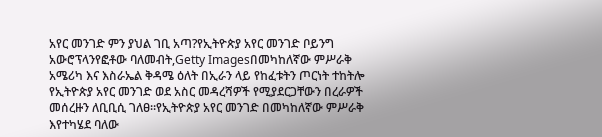አየር መንገድ ምን ያህል ገቢ አጣ?የኢትዮጵያ አየር መንገድ ቦይንግ አውሮፕላንየፎቶው ባለመብት,Getty Imagesበመካከለኛው ምሥራቅ አሜሪካ እና እስራኤል ቅዳሜ ዕለት በኢራን ላይ የከፈቱትን ጦርነት ተከትሎ የኢትዮጵያ አየር መንገድ ወደ አስር መዳረሻዎች የሚያደርጋቸውን በረራዎች መሰረዙን ለቢቢሲ ገለፀ።የኢትዮጵያ አየር መንገድ በመካከለኛው ምሥራቅ እየተካሄደ ባለው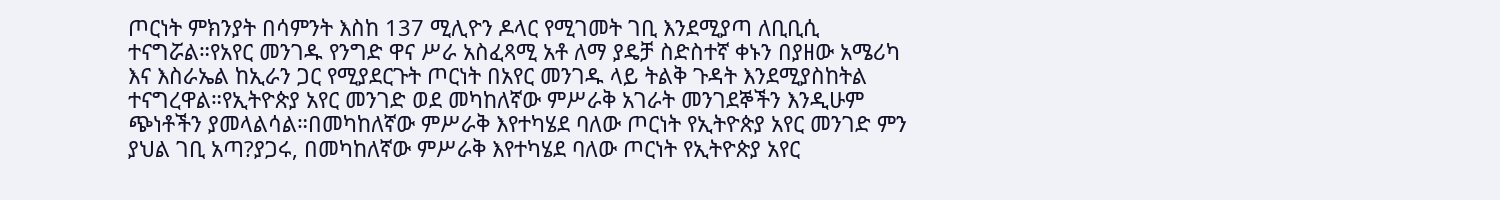ጦርነት ምክንያት በሳምንት እስከ 137 ሚሊዮን ዶላር የሚገመት ገቢ እንደሚያጣ ለቢቢሲ ተናግሯል።የአየር መንገዱ የንግድ ዋና ሥራ አስፈጻሚ አቶ ለማ ያዴቻ ስድስተኛ ቀኑን በያዘው አሜሪካ እና እስራኤል ከኢራን ጋር የሚያደርጉት ጦርነት በአየር መንገዱ ላይ ትልቅ ጉዳት እንደሚያስከትል ተናግረዋል።የኢትዮጵያ አየር መንገድ ወደ መካከለኛው ምሥራቅ አገራት መንገደኞችን እንዲሁም ጭነቶችን ያመላልሳል።በመካከለኛው ምሥራቅ እየተካሄደ ባለው ጦርነት የኢትዮጵያ አየር መንገድ ምን ያህል ገቢ አጣ?ያጋሩ, በመካከለኛው ምሥራቅ እየተካሄደ ባለው ጦርነት የኢትዮጵያ አየር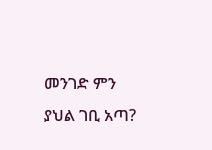መንገድ ምን ያህል ገቢ አጣ?